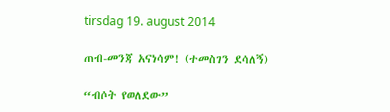tirsdag 19. august 2014

ጠብ-መንጃ አናነሳም! (ተመስገን ደሳለኝ)

“ብሶት የወለደው”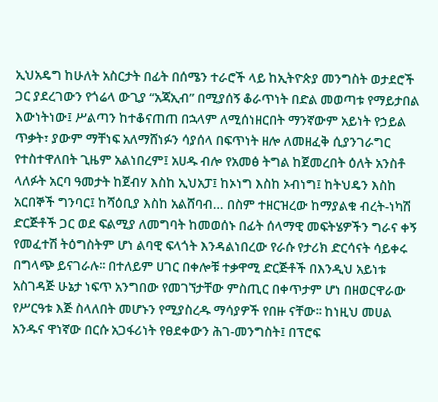ኢህአዴግ ከሁለት አስርታት በፊት በሰሜን ተራሮች ላይ ከኢትዮጵያ መንግስት ወታደሮች ጋር ያደረገውን የጎሬላ ውጊያ “አጃኢብ” በሚያሰኝ ቆራጥነት በድል መወጣቱ የማይታበል እውነትነው፤ ሥልጣን ከተቆናጠጠ በኋላም ለሚሰነዘርበት ማንኛውም አይነት የኃይል ጥቃት፣ ያውም ማቸነፍ አለማሸነፉን ሳያሰላ በፍጥነት ዘሎ ለመዘፈቅ ሲያንገራግር የተስተዋለበት ጊዜም አልነበረም፤ አሀዱ ብሎ የአመፅ ትግል ከጀመረበት ዕለት አንስቶ ላለፉት አርባ ዓመታት ከጀብሃ እስከ ኢህአፓ፤ ከኦነግ እስከ ኦብነግ፤ ከትህዴን እስከ አርበኞች ግንባር፤ ከሻዕቢያ እስከ አልሸባብ… በስም ተዘርዝረው ከማያልቁ ብረት-ነካሽ ድርጅቶች ጋር ወደ ፍልሚያ ለመግባት ከመወሰኑ በፊት ሰላማዊ መፍትሄዎችን ግራና ቀኝ የመፈተሽ ትዕግስትም ሆነ ልባዊ ፍላጎት እንዳልነበረው የራሱ የታሪክ ድርሳናት ሳይቀሩ በግላጭ ይናገራሉ፡፡ በተለይም ሀገር በቀሎቹ ተቃዋሚ ድርጅቶች በእንዲህ አይነቱ አስገዳጅ ሁኔታ ነፍጥ አንግበው የመገኘታቸው ምስጢር በቀጥታም ሆነ በዘወርዋራው የሥርዓቱ እጅ ስላለበት መሆኑን የሚያስረዱ ማሳያዎች የበዙ ናቸው፡፡ ከነዚህ መሀል አንዱና ዋነኛው በርሱ አጋፋሪነት የፀደቀውን ሕገ-መንግስት፤ በፕሮፍ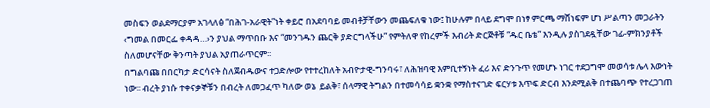መስፍን ወልደማርያም አገላለፅ “በሕገ-አራዊት”ነት ቀይሮ በአደባባይ መብቶቻቸውን መጨፍለቁ ነው፤ ከሁሉም በላይ ደግሞ በነፃ ምርጫ ማሸነፍም ሆነ ሥልጣን መጋራትን ‹ግመል በመርፌ ቀዳዳ…›ን ያህል ማጥበቡ እና “መንገዱን ጨርቅ ያድርግላችሁ” የምትለዋ የከረምች እብሪት ድርጅቶቹ “ዱር ቤቴ” እንዲሉ ያስገደዷቸው ገፊ-ምክንያቶች ስለመሆናቸው ቅንጣት ያህል አያጠራጥርም፡፡
በግልባጩ በበርካታ ድርሳናት ስለጀብዱውና ተጋድሎው የተተረከለት አብዮታዊ-ግንባሩ፣ ለሕዝባዊ እምቢተኝነት ፈሪ እና ድንጉጥ የመሆኑ ነገር ተደጋግሞ መወሳቱ ሌላ እውነት ነው፡፡ ብረት ያነሱ ተቀናቃኞቹን በብረት ለመጋፈጥ ካለው ወኔ  ይልቅ፣ ሰላማዊ ትግልን በተመሳሳይ ቋንቋ የማስተናገድ ፍርሃቱ እጥፍ ድርብ እንደሚልቅ በተጨባጭ የተረጋገጠ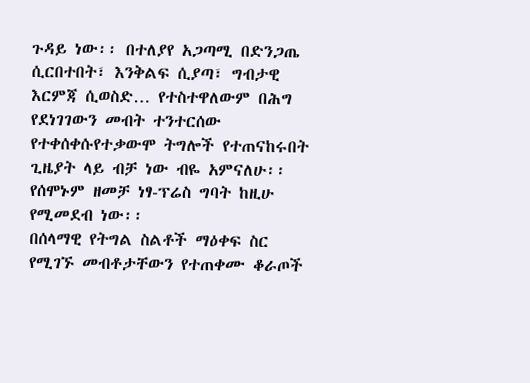ጉዳይ ነው፡፡ በተለያየ አጋጣሚ በድንጋጤ ሲርበተበት፣ እንቅልፍ ሲያጣ፣ ግብታዊ እርምጃ ሲወስድ… የተስተዋለውም በሕግ የደነገገውን መብት ተንተርሰው የተቀሰቀሱየተቃውሞ ትግሎች የተጠናከሩበት ጊዜያት ላይ ብቻ ነው ብዬ አምናለሁ፡፡ የሰሞኑም ዘመቻ ነፃ-ፕሬስ ግባት ከዚሁ የሚመደብ ነው፡፡
በሰላማዊ የትግል ስልቶች ማዕቀፍ ስር የሚገኙ መብቶታቸውን የተጠቀሙ ቆራጦች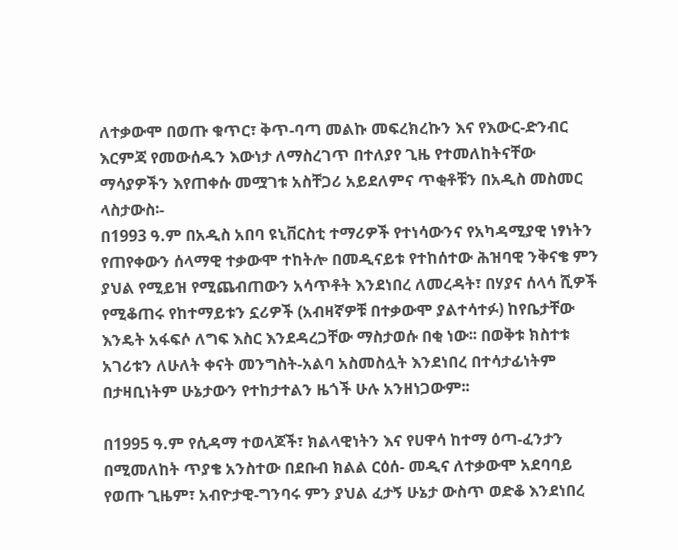ለተቃውሞ በወጡ ቁጥር፣ ቅጥ-ባጣ መልኩ መፍረክረኩን እና የእውር-ድንብር እርምጃ የመውሰዱን እውነታ ለማስረገጥ በተለያየ ጊዜ የተመለከትናቸው ማሳያዎችን እየጠቀሱ መሟገቱ አስቸጋሪ አይደለምና ጥቂቶቹን በአዲስ መስመር ላስታውስ፡-
በ1993 ዓ.ም በአዲስ አበባ ዩኒቨርስቲ ተማሪዎች የተነሳውንና የአካዳሚያዊ ነፃነትን የጠየቀውን ሰላማዊ ተቃውሞ ተከትሎ በመዲናይቱ የተከሰተው ሕዝባዊ ንቅናቄ ምን ያህል የሚይዝ የሚጨብጠውን አሳጥቶት እንደነበረ ለመረዳት፣ በሃያና ሰላሳ ሺዎች የሚቆጠሩ የከተማይቱን ኗሪዎች (አብዛኛዎቹ በተቃውሞ ያልተሳተፉ) ከየቤታቸው እንዴት አፋፍሶ ለግፍ እስር እንደዳረጋቸው ማስታወሱ በቂ ነው፡፡ በወቅቱ ክስተቱ አገሪቱን ለሁለት ቀናት መንግስት-አልባ አስመስሏት እንደነበረ በተሳታፊነትም በታዛቢነትም ሁኔታውን የተከታተልን ዜጎች ሁሉ አንዘነጋውም፡፡

በ1995 ዓ.ም የሲዳማ ተወላጆች፣ ክልላዊነትን እና የሀዋሳ ከተማ ዕጣ-ፈንታን በሚመለከት ጥያቄ አንስተው በደቡብ ክልል ርዕሰ- መዲና ለተቃውሞ አደባባይ የወጡ ጊዜም፣ አብዮታዊ-ግንባሩ ምን ያህል ፈታኝ ሁኔታ ውስጥ ወድቆ እንደነበረ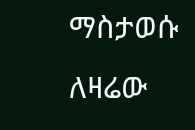ማስታወሱ ለዛሬው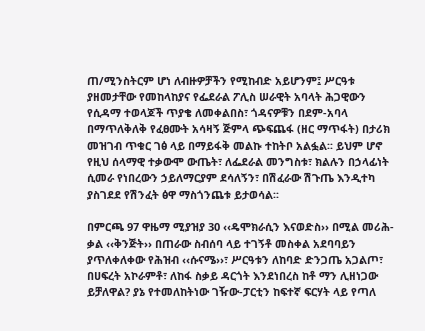ጠ/ሚንስትርም ሆነ ለብዙዎቻችን የሚከብድ አይሆንም፤ ሥርዓቱ ያዘመታቸው የመከላከያና የፌደራል ፖሊስ ሠራዊት አባላት ሕጋዊውን የሲዳማ ተወላጆች ጥያቄ ለመቀልበስ፣ ጎዳናዎቹን በደም-አባላ በማጥለቅለቅ የፈፀሙት አሳዛኝ ጅምላ ጭፍጨፋ (ዘር ማጥፋት) በታሪክ መዝገብ ጥቁር ገፅ ላይ በማይፋቅ መልኩ ተከትቦ አልፏል፡፡ ይህም ሆኖ የዚህ ሰላማዊ ተቃውሞ ውጤት፣ ለፌደራል መንግስቱ፣ ክልሉን በኃላፊነት ሲመራ የነበረውን ኃይለማርያም ደሳለኝን፣ በሽፈራው ሽጉጤ እንዲተካ ያስገደደ የሽንፈት ፅዋ ማስጎንጨቱ ይታወሳል፡፡

በምርጫ 97 ዋዜማ ሚያዝያ 30 ‹‹ዴሞክራሲን እናወድስ›› በሚል መሪሕ-ቃል ‹‹ቅንጅት›› በጠራው ስብሰባ ላይ ተገኝቶ መስቀል አደባባይን ያጥለቀለቀው የሕዝብ ‹‹ሱናሜ››፣ ሥርዓቱን ለከባድ ድንጋጤ አጋልጦ፣ በሀፍረት አኮራምቶ፣ ለከፋ ስቃይ ዳርጎት እንደነበረስ ከቶ ማን ሊዘነጋው ይቻለዋል? ያኔ የተመለከትነው ገዥው-ፓርቲን ከፍተኛ ፍርሃት ላይ የጣለ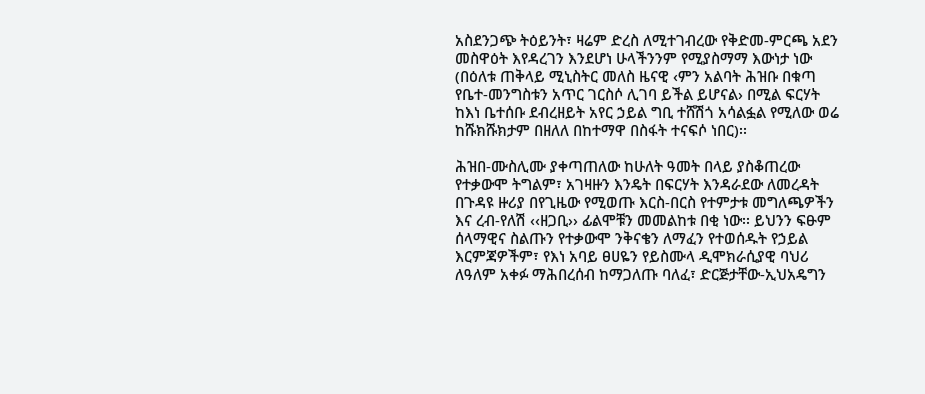አስደንጋጭ ትዕይንት፣ ዛሬም ድረስ ለሚተገብረው የቅድመ-ምርጫ አደን መስዋዕት እየዳረገን እንደሆነ ሁላችንንም የሚያስማማ እውነታ ነው (በዕለቱ ጠቅላይ ሚኒስትር መለስ ዜናዊ ‹ምን አልባት ሕዝቡ በቁጣ የቤተ-መንግስቱን አጥር ገርስሶ ሊገባ ይችል ይሆናል› በሚል ፍርሃት ከእነ ቤተሰቡ ደብረዘይት አየር ኃይል ግቢ ተሸሽጎ አሳልፏል የሚለው ወሬ ከሹክሹክታም በዘለለ በከተማዋ በስፋት ተናፍሶ ነበር)፡፡

ሕዝበ-ሙስሊሙ ያቀጣጠለው ከሁለት ዓመት በላይ ያስቆጠረው የተቃውሞ ትግልም፣ አገዛዙን እንዴት በፍርሃት እንዳራደው ለመረዳት በጉዳዩ ዙሪያ በየጊዜው የሚወጡ እርስ-በርስ የተምታቱ መግለጫዎችን እና ረብ-የለሽ ‹‹ዘጋቢ›› ፊልሞቹን መመልከቱ በቂ ነው፡፡ ይህንን ፍፁም ሰላማዊና ስልጡን የተቃውሞ ንቅናቄን ለማፈን የተወሰዱት የኃይል እርምጃዎችም፣ የእነ አባይ ፀሀዬን የይስሙላ ዲሞክራሲያዊ ባህሪ ለዓለም አቀፉ ማሕበረሰብ ከማጋለጡ ባለፈ፣ ድርጅታቸው-ኢህአዴግን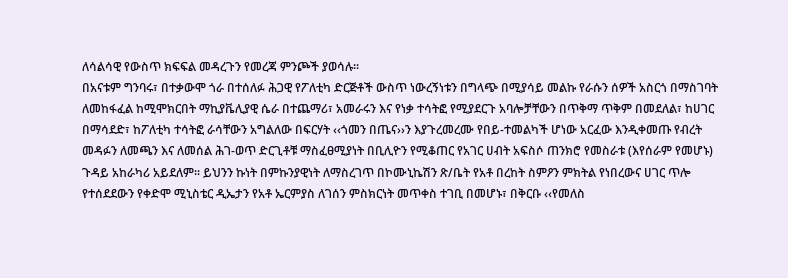ለሳልሳዊ የውስጥ ክፍፍል መዳረጉን የመረጃ ምንጮች ያወሳሉ፡፡
በአናቱም ግንባሩ፣ በተቃውሞ ጎራ በተሰለፉ ሕጋዊ የፖለቲካ ድርጅቶች ውስጥ ነውረኝነቱን በግላጭ በሚያሳይ መልኩ የራሱን ሰዎች አስርጎ በማስገባት ለመከፋፈል ከሚሞክርበት ማኪያቬሊያዊ ሴራ በተጨማሪ፣ አመራሩን እና የነቃ ተሳትፎ የሚያደርጉ አባሎቻቸውን በጥቅማ ጥቅም በመደለል፣ ከሀገር በማሳደድ፣ ከፖለቲካ ተሳትፎ ራሳቸውን አግልለው በፍርሃት ‹‹ጎመን በጤና››ን እያጉረመረሙ የበይ-ተመልካች ሆነው አርፈው እንዲቀመጡ የብረት መዳፉን ለመጫን እና ለመሰል ሕገ-ወጥ ድርጊቶቹ ማስፈፀሚያነት በቢሊዮን የሚቆጠር የአገር ሀብት አፍስሶ ጠንክሮ የመስራቱ (እየሰራም የመሆኑ) ጉዳይ አከራካሪ አይደለም፡፡ ይህንን ኩነት በምኩንያዊነት ለማስረገጥ በኮሙኒኬሽን ጽ/ቤት የአቶ በረከት ስምዖን ምክትል የነበረውና ሀገር ጥሎ የተሰደደውን የቀድሞ ሚኒስቴር ዲኤታን የአቶ ኤርምያስ ለገሰን ምስክርነት መጥቀስ ተገቢ በመሆኑ፣ በቅርቡ ‹‹የመለስ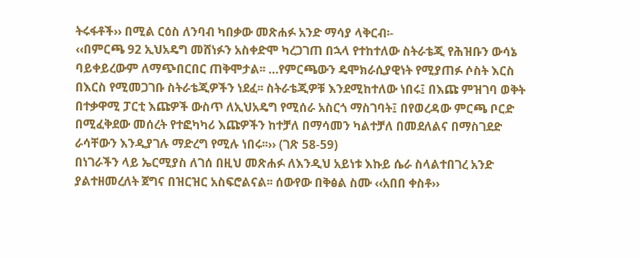ትሩፋቶች›› በሚል ርዕስ ለንባብ ካበቃው መጽሐፉ አንድ ማሳያ ላቅርብ፡-
‹‹በምርጫ 92 ኢህአዴግ መሸነፉን አስቀድሞ ካረጋገጠ በኋላ የተከተለው ስትራቴጂ የሕዝቡን ውሳኔ ባይቀይረውም ለማጭበርበር ጠቅሞታል፡፡ …የምርጫውን ዴሞክራሲያዊነት የሚያጠፉ ሶስት እርስ በእርስ የሚመጋገቡ ስትራቴጂዎችን ነደፈ፡፡ ስትራቴጂዎቹ እንደሚከተለው ነበሩ፤ በእጩ ምዝገባ ወቅት በተቃዋሚ ፓርቲ እጩዎች ውስጥ ለኢህአዴግ የሚሰራ አስርጎ ማስገባት፤ በየወረዳው ምርጫ ቦርድ በሚፈቅደው መሰረት የተፎካካሪ እጩዎችን ከተቻለ በማሳመን ካልተቻለ በመደለልና በማስገደድ ራሳቸውን እንዲያገሉ ማድረግ የሚሉ ነበሩ፡፡›› (ገጽ 58-59)
በነገራችን ላይ ኤርሚያስ ለገሰ በዚህ መጽሐፉ ለእንዲህ አይነቱ እኩይ ሴራ ስላልተበገረ አንድ ያልተዘመረለት ጀግና በዝርዝር አስፍሮልናል፡፡ ሰውየው በቅፅል ስሙ ‹‹አበበ ቀስቶ››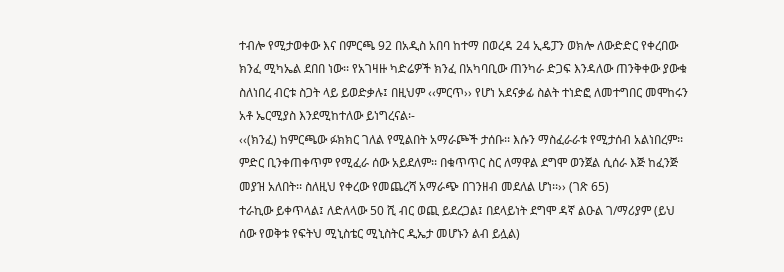ተብሎ የሚታወቀው እና በምርጫ 92 በአዲስ አበባ ከተማ በወረዳ 24 ኢዴፓን ወክሎ ለውድድር የቀረበው ክንፈ ሚካኤል ደበበ ነው፡፡ የአገዛዙ ካድሬዎች ክንፈ በአካባቢው ጠንካራ ድጋፍ እንዳለው ጠንቅቀው ያውቁ ስለነበረ ብርቱ ስጋት ላይ ይወድቃሉ፤ በዚህም ‹‹ምርጥ›› የሆነ አደናቃፊ ስልት ተነድፎ ለመተግበር መሞከሩን አቶ ኤርሚያስ እንደሚከተለው ይነግረናል፡-
‹‹(ክንፈ) ከምርጫው ፉክክር ገለል የሚልበት አማራጮች ታሰቡ፡፡ እሱን ማስፈራራቱ የሚታሰብ አልነበረም፡፡ ምድር ቢንቀጠቀጥም የሚፈራ ሰው አይደለም፡፡ በቁጥጥር ስር ለማዋል ደግሞ ወንጀል ሲሰራ እጅ ከፈንጅ መያዝ አለበት፡፡ ስለዚህ የቀረው የመጨረሻ አማራጭ በገንዘብ መደለል ሆነ፡፡›› (ገጽ 65)
ተራኪው ይቀጥላል፤ ለድለላው 50 ሺ ብር ወጪ ይደረጋል፤ በደላይነት ደግሞ ዳኛ ልዑል ገ/ማሪያም (ይህ ሰው የወቅቱ የፍትህ ሚኒስቴር ሚኒስትር ዲኤታ መሆኑን ልብ ይሏል)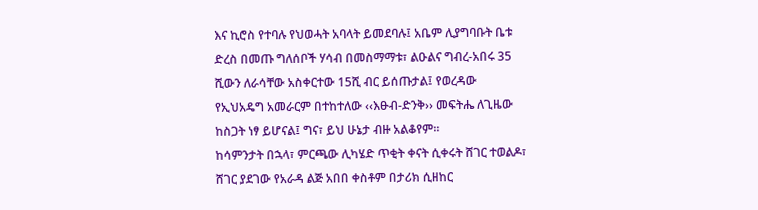እና ኪሮስ የተባሉ የህወሓት አባላት ይመደባሉ፤ አቤም ሊያግባቡት ቤቱ ድረስ በመጡ ግለሰቦች ሃሳብ በመስማማቱ፣ ልዑልና ግብረ-አበሩ 35 ሺውን ለራሳቸው አስቀርተው 15ሺ ብር ይሰጡታል፤ የወረዳው የኢህአዴግ አመራርም በተከተለው ‹‹እፁብ-ድንቅ›› መፍትሔ ለጊዜው ከስጋት ነፃ ይሆናል፤ ግና፣ ይህ ሁኔታ ብዙ አልቆየም፡፡
ከሳምንታት በኋላ፣ ምርጫው ሊካሄድ ጥቂት ቀናት ሲቀሩት ሸገር ተወልዶ፣ ሸገር ያደገው የአራዳ ልጅ አበበ ቀስቶም በታሪክ ሲዘከር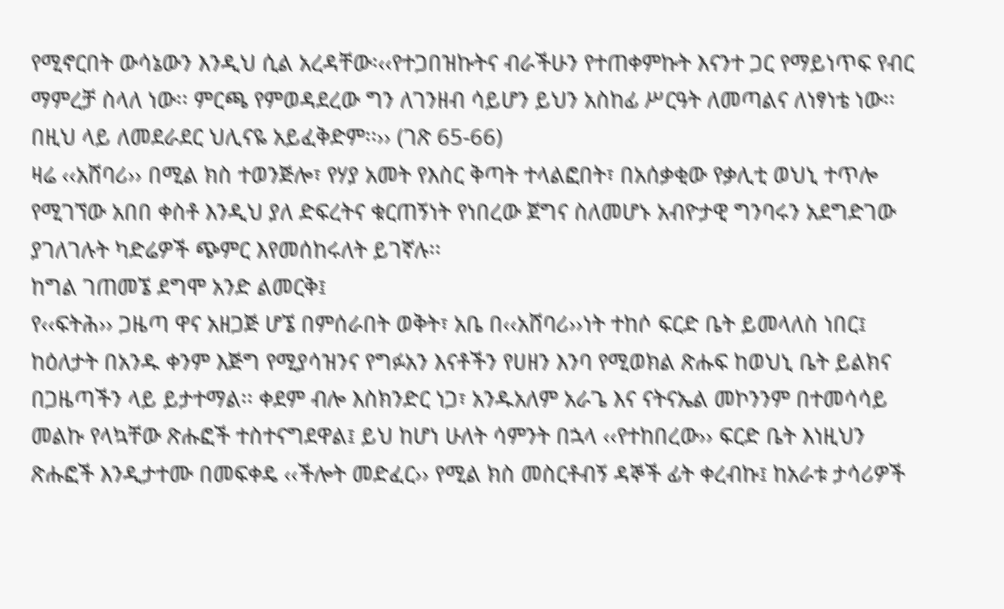የሚኖርበት ውሳኔውን እንዲህ ሲል አረዳቸው፡‹‹የተጋበዝኩትና ብራችሁን የተጠቀምኩት እናንተ ጋር የማይነጥፍ የብር ማምረቻ ስላለ ነው፡፡ ምርጫ የምወዳደረው ግን ለገንዘብ ሳይሆን ይህን አስከፊ ሥርዓት ለመጣልና ለነፃነቴ ነው፡፡ በዚህ ላይ ለመደራደር ህሊናዬ አይፈቅድም፡፡›› (ገጽ 65-66)
ዛሬ ‹‹አሸባሪ›› በሚል ክስ ተወንጅሎ፣ የሃያ አመት የእስር ቅጣት ተላልፎበት፣ በአሰቃቂው የቃሊቲ ወህኒ ተጥሎ የሚገኘው አበበ ቀስቶ እንዲህ ያለ ድፍረትና ቁርጠኝነት የነበረው ጀግና ስለመሆኑ አብዮታዊ ግንባሩን አደግድገው ያገለገሉት ካድሬዎች ጭምር እየመሰከሩለት ይገኛሉ፡፡
ከግል ገጠመኜ ደግሞ አንድ ልመርቅ፤
የ‹‹ፍትሕ›› ጋዜጣ ዋና አዘጋጅ ሆኜ በምሰራበት ወቅት፣ አቤ በ‹‹አሸባሪ››ነት ተከሶ ፍርድ ቤት ይመላለስ ነበር፤ ከዕለታት በአንዱ ቀንም እጅግ የሚያሳዝንና የግፉአን እናቶችን የሀዘን እንባ የሚወክል ጽሑፍ ከወህኒ ቤት ይልክና በጋዜጣችን ላይ ይታተማል፡፡ ቀደም ብሎ እስክንድር ነጋ፣ አንዱአለም አራጌ እና ናትናኤል መኮንንም በተመሳሳይ መልኩ የላኳቸው ጽሑፎች ተስተናግደዋል፤ ይህ ከሆነ ሁለት ሳምንት በኋላ ‹‹የተከበረው›› ፍርድ ቤት እነዚህን ጽሑፎች እንዲታተሙ በመፍቀዴ ‹‹ችሎት መድፈር›› የሚል ክስ መስርቶብኝ ዳኞች ፊት ቀረብኩ፤ ከአራቱ ታሳሪዎች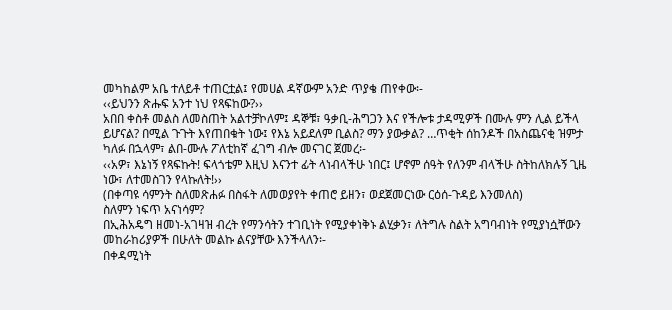መካከልም አቤ ተለይቶ ተጠርቷል፤ የመሀል ዳኛውም አንድ ጥያቄ ጠየቀው፡-
‹‹ይህንን ጽሑፍ አንተ ነህ የጻፍከው?››
አበበ ቀስቶ መልስ ለመስጠት አልተቻኮለም፤ ዳኞቹ፣ ዓቃቢ-ሕግጋን እና የችሎቱ ታዳሚዎች በሙሉ ምን ሊል ይችላ ይሆናል? በሚል ጉጉት እየጠበቁት ነው፤ የእኔ አይደለም ቢልስ? ማን ያውቃል? …ጥቂት ሰከንዶች በአስጨናቂ ዝምታ ካለፉ በኋላም፣ ልበ-ሙሉ ፖለቲከኛ ፈገግ ብሎ መናገር ጀመረ፡-
‹‹አዎ፣ እኔነኝ የጻፍኩት! ፍላጎቴም እዚህ እናንተ ፊት ላነብላችሁ ነበር፤ ሆኖም ሰዓት የለንም ብላችሁ ስትከለክሉኝ ጊዜ ነው፣ ለተመስገን የላኩለት!››
(በቀጣዩ ሳምንት ስለመጽሐፉ በስፋት ለመወያየት ቀጠሮ ይዘን፣ ወደጀመርነው ርዕሰ-ጉዳይ እንመለስ)
ስለምን ነፍጥ አናነሳም?
በኢሕአዴግ ዘመነ-አገዛዝ ብረት የማንሳትን ተገቢነት የሚያቀነቅኑ ልሂቃን፣ ለትግሉ ስልት አግባብነት የሚያነሷቸውን መከራከሪያዎች በሁለት መልኩ ልናያቸው እንችላለን፡-
በቀዳሚነት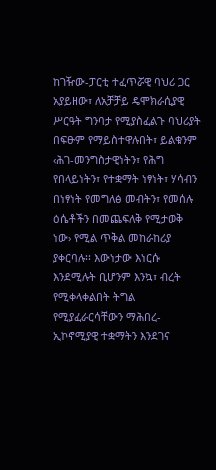ከገዥው-ፓርቲ ተፈጥሯዊ ባህሪ ጋር አያይዘው፣ ለአቻቻይ ዴሞክራሲያዊ ሥርዓት ግንባታ የሚያስፈልጉ ባህሪያት በፍፁም የማይስተዋሉበት፣ ይልቁንም ‹ሕገ-መንግስታዊነትን፣ የሕግ የበላይነትን፣ የተቋማት ነፃነት፣ ሃሳብን በነፃነት የመግለፅ መብትን፣ የመሰሉ ዕሴቶችን በመጨፍለቅ የሚታወቅ ነው› የሚል ጥቅል መከራከሪያ ያቀርባሉ፡፡ እውነታው እነርሱ እንደሚሉት ቢሆንም እንኳ፣ ብረት የሚቀላቀልበት ትግል የሚያፈራርሳቸውን ማሕበረ-ኢኮኖሚያዊ ተቋማትን እንደገና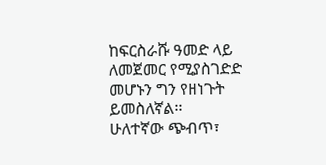ከፍርስራሹ ዓመድ ላይ ለመጀመር የሚያስገድድ መሆኑን ግን የዘነጉት ይመስለኛል፡፡
ሁለተኛው ጭብጥ፣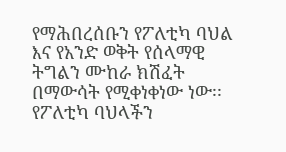የማሕበረሰቡን የፖለቲካ ባህል እና የአንድ ወቅት የሰላማዊ ትግልን ሙከራ ክሽፈት በማውሳት የሚቀነቀነው ነው፡፡ የፖለቲካ ባህላችን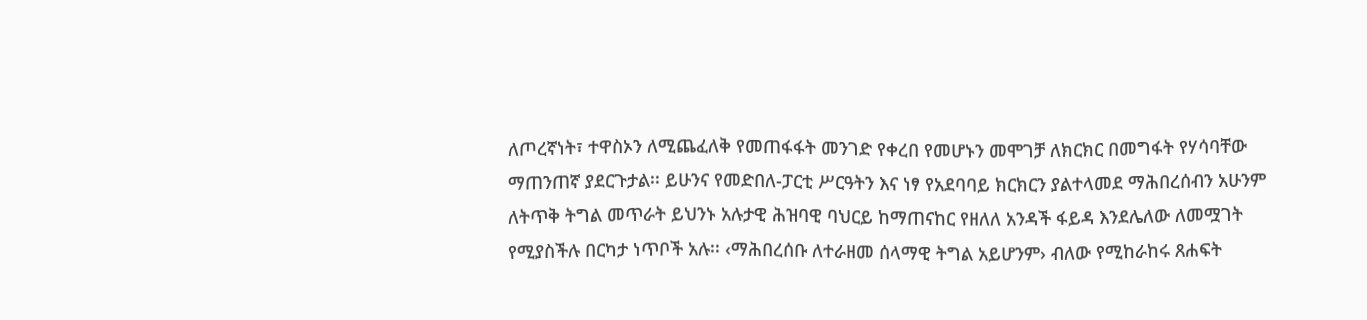ለጦረኛነት፣ ተዋስኦን ለሚጨፈለቅ የመጠፋፋት መንገድ የቀረበ የመሆኑን መሞገቻ ለክርክር በመግፋት የሃሳባቸው ማጠንጠኛ ያደርጉታል፡፡ ይሁንና የመድበለ-ፓርቲ ሥርዓትን እና ነፃ የአደባባይ ክርክርን ያልተላመደ ማሕበረሰብን አሁንም ለትጥቅ ትግል መጥራት ይህንኑ አሉታዊ ሕዝባዊ ባህርይ ከማጠናከር የዘለለ አንዳች ፋይዳ እንደሌለው ለመሟገት የሚያስችሉ በርካታ ነጥቦች አሉ፡፡ ‹ማሕበረሰቡ ለተራዘመ ሰላማዊ ትግል አይሆንም› ብለው የሚከራከሩ ጸሐፍት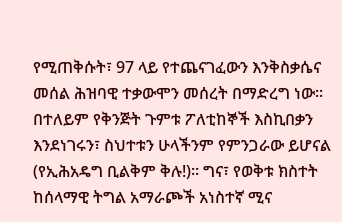የሚጠቅሱት፣ 97 ላይ የተጨናገፈውን እንቅስቃሴና መሰል ሕዝባዊ ተቃውሞን መሰረት በማድረግ ነው፡፡ በተለይም የቅንጅት ጉምቱ ፖለቲከኞች እስኪበቃን እንደነገሩን፣ ስህተቱን ሁላችንም የምንጋራው ይሆናል (የኢሕአዴግ ቢልቅም ቅሉ!)፡፡ ግና፣ የወቅቱ ክስተት ከሰላማዊ ትግል አማራጮች አነስተኛ ሚና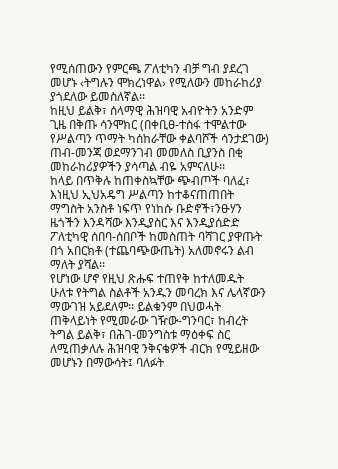የሚሰጠውን የምርጫ ፖለቲካን ብቻ ግብ ያደረገ መሆኑ ‹ትግሉን ሞክረነዋል› የሚለውን መከራከሪያ ያጎደለው ይመስለኛል፡፡
ከዚህ ይልቅ፣ ሰላማዊ ሕዝባዊ አብዮትን አንድም ጊዜ በቅጡ ሳንሞክር (በቀቢፀ-ተስፋ ተሞልተው የሥልጣን ጥማት ካሰከራቸው ቀልባሾች ሳንታደገው) ጠብ-መንጃ ወደማንገብ መመለስ ቢያንስ በቂ መከራከሪያዎችን ያሳጣል ብዬ አምናለሁ፡፡
ከላይ በጥቅሉ ከጠቀስኳቸው ጭብጦች ባለፈ፣ እነዚህ ኢህአዴግ ሥልጣን ከተቆናጠጠበት ማግስት አንስቶ ነፍጥ የነከሱ ቡድኖች፣ንፁሃን ዜጎችን እንዳሻው እንዲያስር እና እንዲያሰድድ ፖለቲካዊ ሰበባ-ሰበቦች ከመስጠት ባሻገር ያዋጡት በጎ አበርክቶ (ተጨባጭውጤት) አለመኖሩን ልብ ማለት ያሻል፡፡
የሆነው ሆኖ የዚህ ጽሑፍ ተጠየቅ ከተለመዱት ሁለቱ የትግል ስልቶች አንዱን መባረክ እና ሌላኛውን ማውገዝ አይደለም፡፡ ይልቁንም በህወሓት ጠቅላይነት የሚመራው ገዥው-ግንባር፣ ከብረት ትግል ይልቅ፣ በሕገ-መንግስቱ ማዕቀፍ ስር ለሚጠቃለሉ ሕዝባዊ ንቅናቄዎች ብርክ የሚይዘው መሆኑን በማውሳት፤ ባለፉት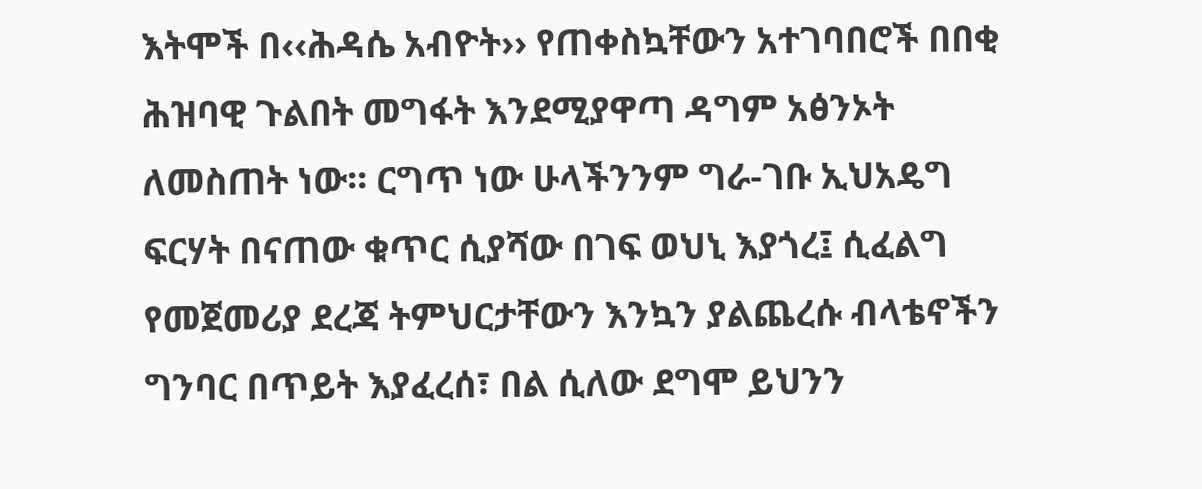እትሞች በ‹‹ሕዳሴ አብዮት›› የጠቀስኳቸውን አተገባበሮች በበቂ ሕዝባዊ ጉልበት መግፋት እንደሚያዋጣ ዳግም አፅንኦት ለመስጠት ነው፡፡ ርግጥ ነው ሁላችንንም ግራ-ገቡ ኢህአዴግ ፍርሃት በናጠው ቁጥር ሲያሻው በገፍ ወህኒ እያጎረ፤ ሲፈልግ የመጀመሪያ ደረጃ ትምህርታቸውን እንኳን ያልጨረሱ ብላቴኖችን ግንባር በጥይት እያፈረሰ፣ በል ሲለው ደግሞ ይህንን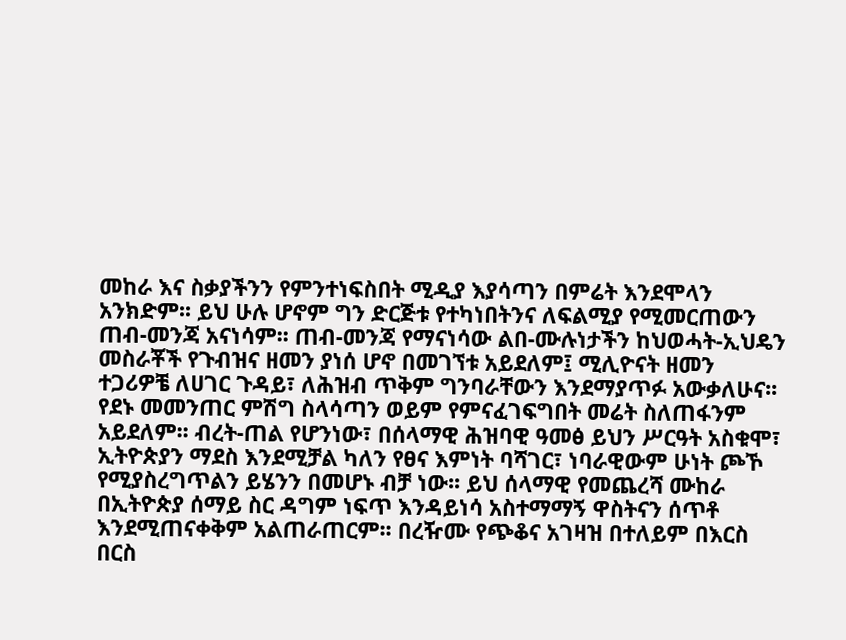መከራ እና ስቃያችንን የምንተነፍስበት ሚዲያ እያሳጣን በምሬት እንደሞላን አንክድም፡፡ ይህ ሁሉ ሆኖም ግን ድርጅቱ የተካነበትንና ለፍልሚያ የሚመርጠውን ጠብ-መንጃ አናነሳም፡፡ ጠብ-መንጃ የማናነሳው ልበ-ሙሉነታችን ከህወሓት-ኢህዴን መስራቾች የጉብዝና ዘመን ያነሰ ሆኖ በመገኘቱ አይደለም፤ ሚሊዮናት ዘመን ተጋሪዎቼ ለሀገር ጉዳይ፣ ለሕዝብ ጥቅም ግንባራቸውን እንደማያጥፉ አውቃለሁና፡፡ የደኑ መመንጠር ምሽግ ስላሳጣን ወይም የምናፈገፍግበት መሬት ስለጠፋንም አይደለም፡፡ ብረት-ጠል የሆንነው፣ በሰላማዊ ሕዝባዊ ዓመፅ ይህን ሥርዓት አስቁሞ፣ ኢትዮጵያን ማደስ እንደሚቻል ካለን የፀና እምነት ባሻገር፣ ነባራዊውም ሁነት ጮኾ የሚያስረግጥልን ይሄንን በመሆኑ ብቻ ነው፡፡ ይህ ሰላማዊ የመጨረሻ ሙከራ በኢትዮጵያ ሰማይ ስር ዳግም ነፍጥ እንዳይነሳ አስተማማኝ ዋስትናን ሰጥቶ እንደሚጠናቀቅም አልጠራጠርም፡፡ በረዥሙ የጭቆና አገዛዝ በተለይም በእርስ በርስ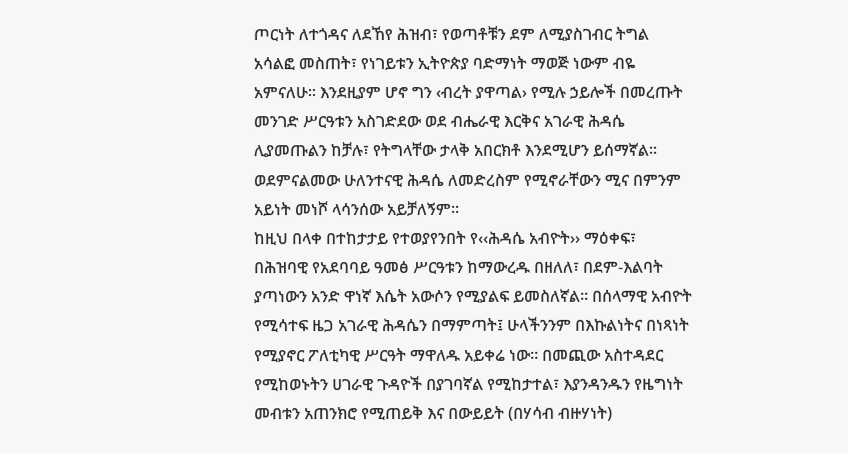ጦርነት ለተጎዳና ለደኸየ ሕዝብ፣ የወጣቶቹን ደም ለሚያስገብር ትግል አሳልፎ መስጠት፣ የነገይቱን ኢትዮጵያ ባድማነት ማወጅ ነውም ብዬ አምናለሁ፡፡ እንደዚያም ሆኖ ግን ‹ብረት ያዋጣል› የሚሉ ኃይሎች በመረጡት መንገድ ሥርዓቱን አስገድደው ወደ ብሔራዊ እርቅና አገራዊ ሕዳሴ ሊያመጡልን ከቻሉ፣ የትግላቸው ታላቅ አበርክቶ እንደሚሆን ይሰማኛል፡፡ ወደምናልመው ሁለንተናዊ ሕዳሴ ለመድረስም የሚኖራቸውን ሚና በምንም አይነት መነሾ ላሳንሰው አይቻለኝም፡፡
ከዚህ በላቀ በተከታታይ የተወያየንበት የ‹‹ሕዳሴ አብዮት›› ማዕቀፍ፣ በሕዝባዊ የአደባባይ ዓመፅ ሥርዓቱን ከማውረዱ በዘለለ፣ በደም-እልባት ያጣነውን አንድ ዋነኛ እሴት አውሶን የሚያልፍ ይመስለኛል፡፡ በሰላማዊ አብዮት የሚሳተፍ ዜጋ አገራዊ ሕዳሴን በማምጣት፤ ሁላችንንም በእኩልነትና በነጻነት የሚያኖር ፖለቲካዊ ሥርዓት ማዋለዱ አይቀሬ ነው፡፡ በመጪው አስተዳደር የሚከወኑትን ሀገራዊ ጉዳዮች በያገባኛል የሚከታተል፣ እያንዳንዱን የዜግነት መብቱን አጠንክሮ የሚጠይቅ እና በውይይት (በሃሳብ ብዙሃነት)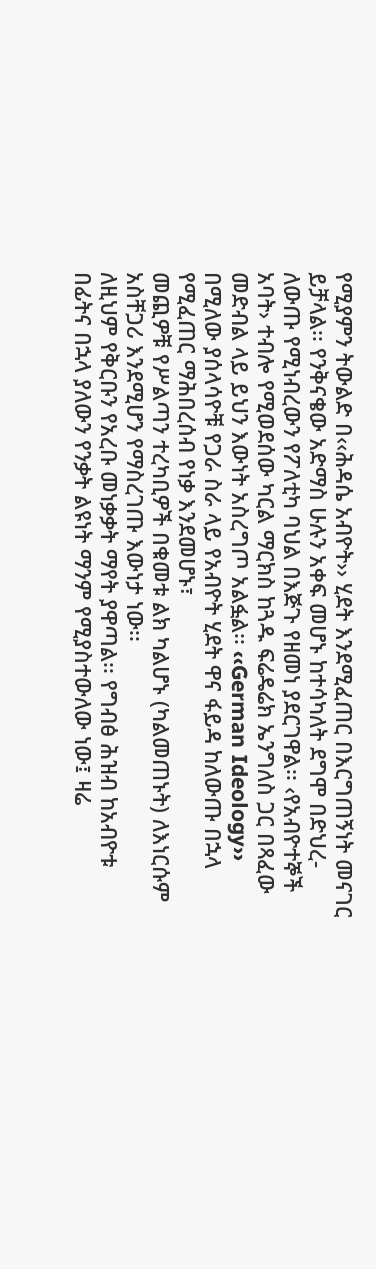የሚያምን ትውልድ በ‹‹ሕዳሴ አብዮት›› ሂደት እንደሚፈጠር በእርግጠኝነት መናገር ይቻላል፡፡ የንቅናቄው አድማስ ሁሉን አቀፍ መሆኑ ከተሳካለት ደግሞ በድህረ-ለውጡ የሚነብረውን የፖለቲካ ባህል በእጅጉ የዘመነ ያደርገዋል፡፡ ‹የአብዮተኞች አባት› ተብሎ የሚወደሰው ካርል ማርክስ ከጓዱ ፍሬዴሬክ ኤንግለስ ጋር በጻፈው መድብል ላይ ይህን እውነት አስረግጦ አልፏል፡፡ ‹‹German Ideology›› በሚለው ያሰላሳዮቹ የጋራ ስራ ላይ የአብዮት ሂደት ዋና ፋይዳ ከለውጡ በኋላ የሚፈጠር ማሕበረሰብ የነቃ እንደመሆኑ፣
መጪዎቹ የሥልጣን ተረካቢዎች በቁመቱ ልክ ካልሆኑ (ካልመጠኑት) ለእነርሱም አስቸጋሪ እንደሚሆን የማስረገጡ እውነታ ነው፡፡
ለዚህም የቅርቡን የአረቡ መነቃቃት ማየት ያዋጣል፡፡ የግብፅ ሕዝብ ከአብዮቱ በፊትና በኋላ ያለውን የንቃት ልዩነት ማንም የሚያስተውለው ነው፤ ዛሬ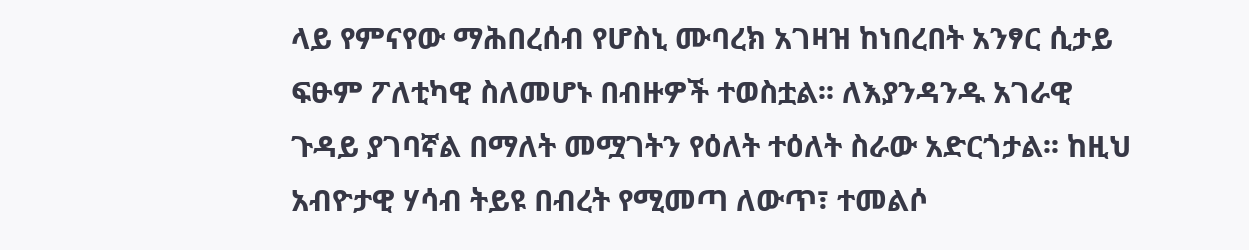ላይ የምናየው ማሕበረሰብ የሆስኒ ሙባረክ አገዛዝ ከነበረበት አንፃር ሲታይ ፍፁም ፖለቲካዊ ስለመሆኑ በብዙዎች ተወስቷል፡፡ ለእያንዳንዱ አገራዊ ጉዳይ ያገባኛል በማለት መሟገትን የዕለት ተዕለት ስራው አድርጎታል፡፡ ከዚህ አብዮታዊ ሃሳብ ትይዩ በብረት የሚመጣ ለውጥ፣ ተመልሶ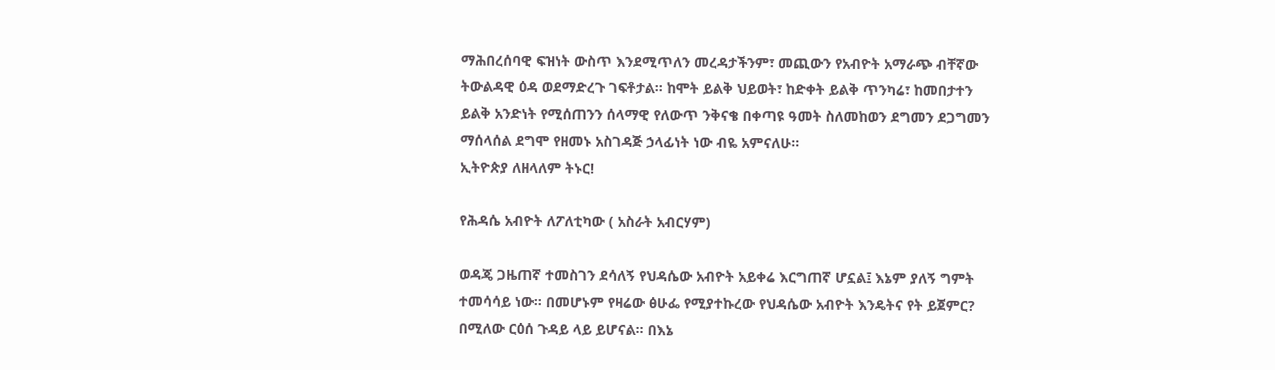ማሕበረሰባዊ ፍዝነት ውስጥ እንደሚጥለን መረዳታችንም፣ መጪውን የአብዮት አማራጭ ብቸኛው ትውልዳዊ ዕዳ ወደማድረጉ ገፍቶታል፡፡ ከሞት ይልቅ ህይወት፣ ከድቀት ይልቅ ጥንካሬ፣ ከመበታተን ይልቅ አንድነት የሚሰጠንን ሰላማዊ የለውጥ ንቅናቄ በቀጣዩ ዓመት ስለመከወን ደግመን ደጋግመን ማሰላሰል ደግሞ የዘመኑ አስገዳጅ ኃላፊነት ነው ብዬ አምናለሁ፡፡
ኢትዮጵያ ለዘላለም ትኑር!

የሕዳሴ አብዮት ለፖለቲካው ( አስራት አብርሃም)

ወዳጄ ጋዜጠኛ ተመስገን ደሳለኝ የህዳሴው አብዮት አይቀሬ እርግጠኛ ሆኗል፤ እኔም ያለኝ ግምት ተመሳሳይ ነው። በመሆኑም የዛሬው ፅሁፌ የሚያተኩረው የህዳሴው አብዮት እንዴትና የት ይጀምር? በሚለው ርዕሰ ጉዳይ ላይ ይሆናል። በእኔ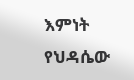እምነት የህዳሴው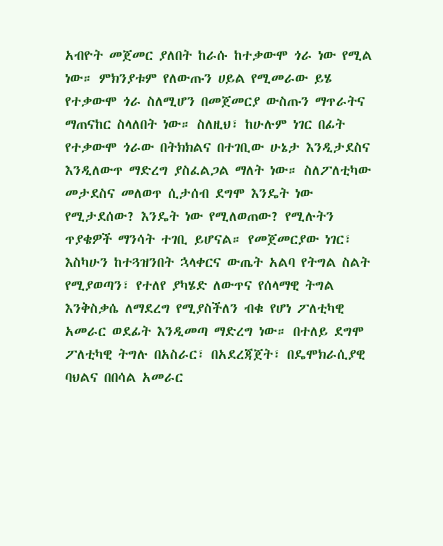አብዮት መጀመር ያለበት ከራሱ ከተቃውሞ ጎራ ነው የሚል ነው። ምክንያቱም የለውጡን ሀይል የሚመራው ይሄ የተቃውሞ ጎራ ስለሚሆን በመጀመርያ ውስጡን ማጥራትና ማጠናከር ስላለበት ነው። ስለዚህ፣ ከሁሉም ነገር በፊት የተቃውሞ ጎራው በትክክልና በተገቢው ሁኔታ እንዲታደስና እንዲለውጥ ማድረግ ያስፈልጋል ማለት ነው። ስለፖለቲካው መታደስና መለወጥ ሲታሰብ ደግሞ እንዴት ነው የሚታደሰው? እንዴት ነው የሚለወጠው? የሚሉትን ጥያቄዎች ማንሳት ተገቢ ይሆናል። የመጀመርያው ነገር፣ እስካሁን ከተጓዝንበት ኋላቀርና ውጤት አልባ የትግል ስልት የሚያወጣን፣ የተለየ ያካሄድ ለውጥና የሰላማዊ ትግል እንቅስቃሴ ለማደረግ የሚያስችለን ብቁ የሆነ ፖለቲካዊ አመራር ወደፊት እንዲመጣ ማድረግ ነው። በተለይ ደግሞ ፖለቲካዊ ትግሉ በአስራር፣ በአደረጃጀት፣ በዴሞክራሲያዊ ባህልና በበሳል አመራር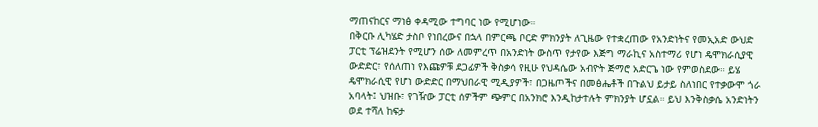ማጠናከርና ማነፅ ቀዳሚው ተግባር ነው የሚሆነው።
በቅርቡ ሊካሄድ ታስቦ የነበረውና በኋላ በምርጫ ቦርድ ምክንያት ለጊዜው የተቋረጠው የአንድነትና የመኢአድ ውህድ ፓርቲ ፕሬዝደንት የሚሆን ሰው ለመምረጥ በአንድነት ውስጥ የታየው እጅግ ማራኪና አስተማሪ የሆነ ዴሞክራሲያዊ ውድድር፣ የሰለጠነ የእጩዎቹ ደጋፊዎች ቅስቃሳ የዚሁ የህዳሴው አብዮት ጅማሮ አድርጌ ነው የምወስደው። ይሄ ዴሞክራሲዊ የሆነ ውድድር በማህበራዊ ሚዲያዎች፣ በጋዜጦችና በመፅሔቶች በጉልህ ይታይ ስለነበር የተቃውሞ ጎራ አባላት፤ ህዝቡ፣ የገዥው ፓርቲ ሰዎችም ጭምር በአንክሮ እንዲከታተሉት ምክንያት ሆኗል። ይህ እንቅስቃሴ አንድነትን ወደ ተሻለ ከፍታ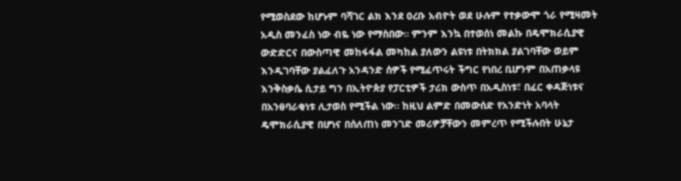የሚወስደው ከሆኑም ባሻገር ልክ እንደ ዐረቡ አብዮት ወደ ሁሉም የተቃውሞ ጎራ የሚዛመት አዲስ መንፈስ ነው ብዬ ነው የማስበው። ምንም እንኳ በተወሰነ መልኩ በዴሞክራሲያዊ ውድድርና በውስጣዊ መከፋፋል መካከል ያለውን ልዩነቱ በትክክል ያልገባቸው ወይም እንዲገባቸው ያልፈለጉ አንዳንድ ሰዎች የሚፈጥሩት ችግር የነበረ ቢሆንም በአጠቃላዩ እንቅስቃሴ ሲታይ ግን በኢትዮጵያ የፓርቲዎች ታሪክ ውስጥ በአዲስነቱ፣ በፈር ቀዳጅነቱና በአንፀባራቂነቱ ሊታወስ የሚችል ነው። ከዚህ ልምድ በመውሰድ የአንድነት አባላት ዴሞክራሲያዊ በሆነና በሰለጠነ መንገድ መሪዎቻቸውን መምረጥ የሚችሉበት ሁኔታ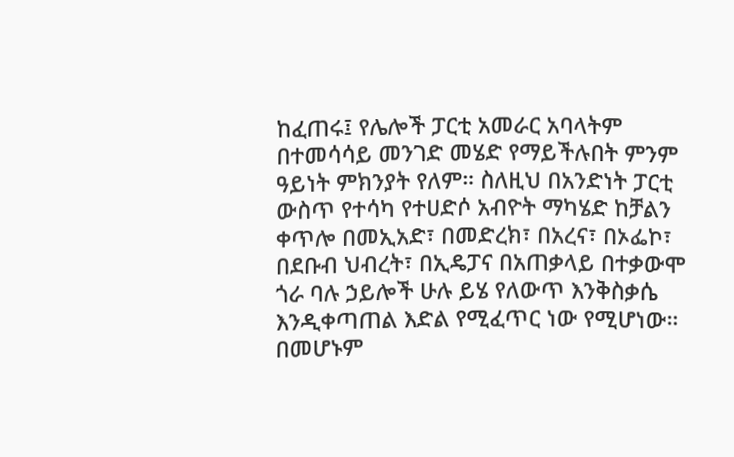ከፈጠሩ፤ የሌሎች ፓርቲ አመራር አባላትም በተመሳሳይ መንገድ መሄድ የማይችሉበት ምንም ዓይነት ምክንያት የለም። ስለዚህ በአንድነት ፓርቲ ውስጥ የተሳካ የተሀድሶ አብዮት ማካሄድ ከቻልን ቀጥሎ በመኢአድ፣ በመድረክ፣ በአረና፣ በኦፌኮ፣ በደቡብ ህብረት፣ በኢዴፓና በአጠቃላይ በተቃውሞ ጎራ ባሉ ኃይሎች ሁሉ ይሄ የለውጥ እንቅስቃሴ እንዲቀጣጠል እድል የሚፈጥር ነው የሚሆነው። በመሆኑም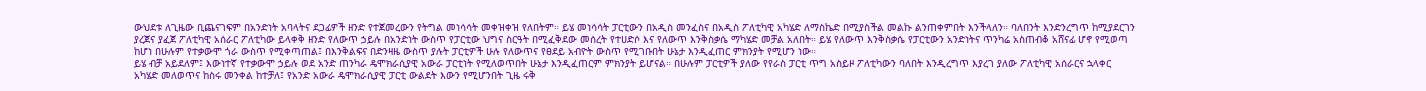ውህደቱ ለጊዜው ቢጨናገፍም በአንድነት አባላትና ደጋፊዎች ዘንድ የተጀመረውን የትግል መነሳሳት መቀዝቀዝ የለበትም። ይሄ መነሳሳት ፓርቲውን በአዲስ መንፈስና በአዲስ ፖለቲካዊ አካሄድ ለማስኬድ በሚያስችል መልኩ ልንጠቀምበት እንችላለን። ባለበንት እንድንረግጥ ከሚያደርገን ያረጀና ያፈጀ ፖለቲካዊ አሰራር ፖለቲካው ይላቀቅ ዘንድ የለውጥ ኃይሉ በአንድነት ውስጥ የፓርቲው ህግና ስርዓት በሚፈቅደው መሰረት የተሀድሶ እና የለውጥ እንቅስቃሴ ማካሄድ መቻል አለበት። ይሄ የለውጥ እንቅስቃሴ የፓርቲውን አንድነትና ጥንካሬ አስጠብቆ አሸናፊ ሆኖ የሚወጣ ከሆነ በሁሉም የተቃውሞ ጎራ ውስጥ የሚቀጣጠል፤ በእንቅልፍና በድንዛዜ ውስጥ ያሉት ፓርቲዎች ሁሉ የለውጥና የፀደይ አብዮት ውስጥ የሚገቡበት ሁኔታ እንዲፈጠር ምክንያት የሚሆን ነው።
ይሄ ብቻ አይደለም፤ እውነተኛ የተቃውሞ ኃይሉ ወደ አንድ ጠንካራ ዴሞክራሲያዊ አውራ ፓርቲነት የሚለወጥበት ሁኔታ እንዲፈጠርም ምክንያት ይሆናል። በሁሉም ፓርቲዎች ያለው የየራስ ፓርቲ ጥግ አስይዞ ፖለቲካውን ባለበት እንዲረግጥ እያረገ ያለው ፖለቲካዊ አሰራርና ኋላቀር አካሄድ መለወጥና ከስሩ መንቀል ከተቻለ፤ የአንድ አውራ ዴሞክራሲያዊ ፓርቲ ውልደት እውን የሚሆንበት ጊዜ ሩቅ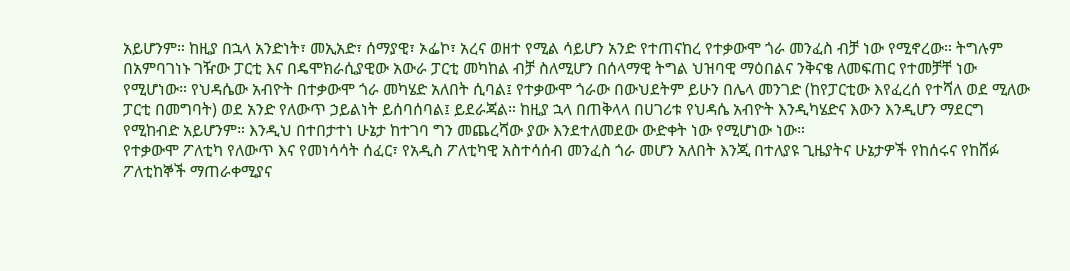አይሆንም። ከዚያ በኋላ አንድነት፣ መኢአድ፣ ሰማያዊ፣ ኦፌኮ፣ አረና ወዘተ የሚል ሳይሆን አንድ የተጠናከረ የተቃውሞ ጎራ መንፈስ ብቻ ነው የሚኖረው። ትግሉም በአምባገነኑ ገዥው ፓርቲ እና በዴሞክራሲያዊው አውራ ፓርቲ መካከል ብቻ ስለሚሆን በሰላማዊ ትግል ህዝባዊ ማዕበልና ንቅናቄ ለመፍጠር የተመቻቸ ነው የሚሆነው። የህዳሴው አብዮት በተቃውሞ ጎራ መካሄድ አለበት ሲባል፤ የተቃውሞ ጎራው በውህደትም ይሁን በሌላ መንገድ (ከየፓርቲው እየፈረሰ የተሻለ ወደ ሚለው ፓርቲ በመግባት) ወደ አንድ የለውጥ ኃይልነት ይሰባሰባል፤ ይደራጃል። ከዚያ ኋላ በጠቅላላ በሀገሪቱ የህዳሴ አብዮት እንዲካሄድና እውን እንዲሆን ማደርግ የሚከብድ አይሆንም። እንዲህ በተበታተነ ሁኔታ ከተገባ ግን መጨረሻው ያው እንደተለመደው ውድቀት ነው የሚሆነው ነው።
የተቃውሞ ፖለቲካ የለውጥ እና የመነሳሳት ሰፈር፣ የአዲስ ፖለቲካዊ አስተሳሰብ መንፈስ ጎራ መሆን አለበት እንጂ በተለያዩ ጊዜያትና ሁኔታዎች የከሰሩና የከሸፉ ፖለቲከኞች ማጠራቀሚያና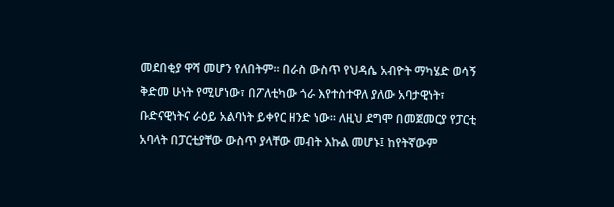መደበቂያ ዋሻ መሆን የለበትም። በራስ ውስጥ የህዳሴ አብዮት ማካሄድ ወሳኝ ቅድመ ሁነት የሚሆነው፣ በፖለቲካው ጎራ እየተስተዋለ ያለው አባታዊነት፣ ቡድናዊነትና ራዕይ አልባነት ይቀየር ዘንድ ነው። ለዚህ ደግሞ በመጀመርያ የፓርቲ አባላት በፓርቲያቸው ውስጥ ያላቸው መብት እኩል መሆኑ፤ ከየትኛውም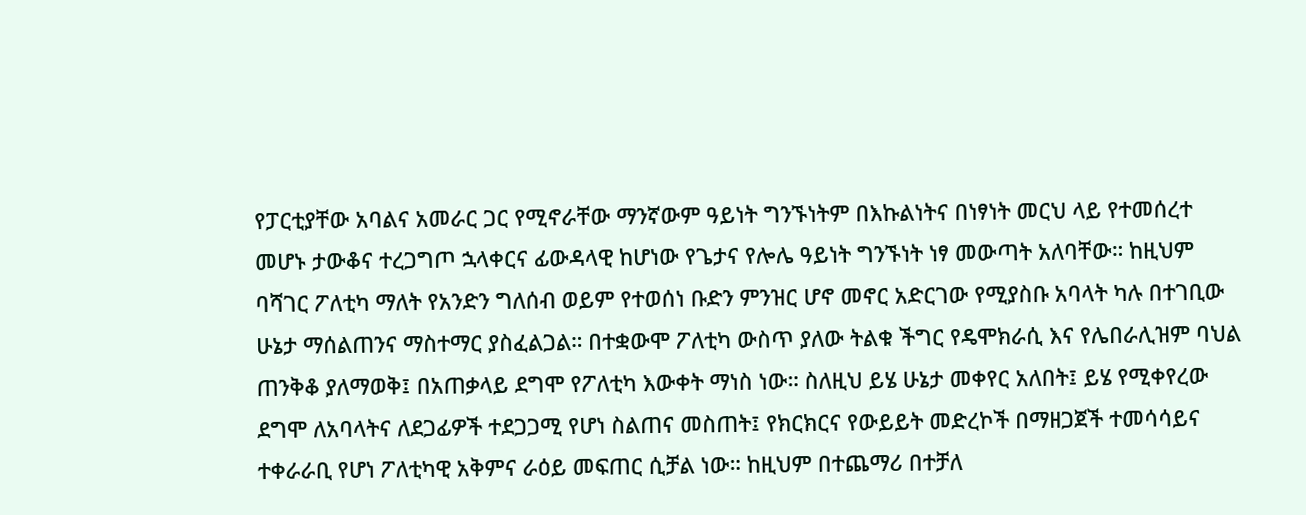የፓርቲያቸው አባልና አመራር ጋር የሚኖራቸው ማንኛውም ዓይነት ግንኙነትም በእኩልነትና በነፃነት መርህ ላይ የተመሰረተ መሆኑ ታውቆና ተረጋግጦ ኋላቀርና ፊውዳላዊ ከሆነው የጌታና የሎሌ ዓይነት ግንኙነት ነፃ መውጣት አለባቸው። ከዚህም ባሻገር ፖለቲካ ማለት የአንድን ግለሰብ ወይም የተወሰነ ቡድን ምንዝር ሆኖ መኖር አድርገው የሚያስቡ አባላት ካሉ በተገቢው ሁኔታ ማሰልጠንና ማስተማር ያስፈልጋል። በተቋውሞ ፖለቲካ ውስጥ ያለው ትልቁ ችግር የዴሞክራሲ እና የሌበራሊዝም ባህል ጠንቅቆ ያለማወቅ፤ በአጠቃላይ ደግሞ የፖለቲካ እውቀት ማነስ ነው። ስለዚህ ይሄ ሁኔታ መቀየር አለበት፤ ይሄ የሚቀየረው ደግሞ ለአባላትና ለደጋፊዎች ተደጋጋሚ የሆነ ስልጠና መስጠት፤ የክርክርና የውይይት መድረኮች በማዘጋጀች ተመሳሳይና ተቀራራቢ የሆነ ፖለቲካዊ አቅምና ራዕይ መፍጠር ሲቻል ነው። ከዚህም በተጨማሪ በተቻለ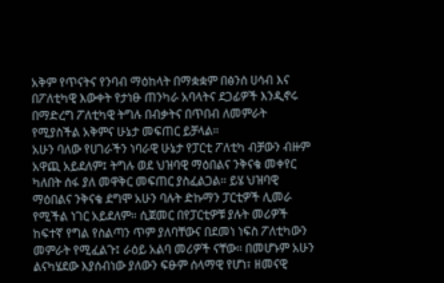አቅም የጥናትና የንባብ ማዕከላት በማቋቋም በፅንሰ ሀሳብ እና በፖለቲካዊ እውቀት የታነፁ ጠንካራ አባላትና ደጋፊዎች እንዲኖሩ በማድረግ ፖለቲካዊ ትግሉ በብቃትና በጥበብ ለመምራት የሚያስችል አቅምና ሁኔታ መፍጠር ይቻላል።
አሁን ባለው የሀገራችን ነባራዊ ሁኔታ የፓርቲ ፖለቲካ ብቻውን ብዙም አዋጪ አይደለም፤ ትግሉ ወደ ህዝባዊ ማዕበልና ንቅናቄ መቀየር ካለበት ሰፋ ያለ መዋቅር መፍጠር ያስፈልጋል። ይሄ ህዝባዊ ማዕበልና ንቅናቄ ደግሞ አሁን ባሉት ድኩማን ፓርቲዎች ሊመራ የሚችል ነገር አይደለም። ሲጀመር በየፓርቲዎቹ ያሉት መሪዎች ከፍተኛ የግል የስልጣን ጥም ያለባቸውና በደመነ ነፍስ ፖለቲካውን መምራት የሚፈልጉ፤ ራዕይ አልባ መሪዎች ናቸው። በመሆኑም አሁን ልናካሄደው እያሰብነው ያለውን ፍፁም ሰላማዊ የሆነ፣ ዘመናዊ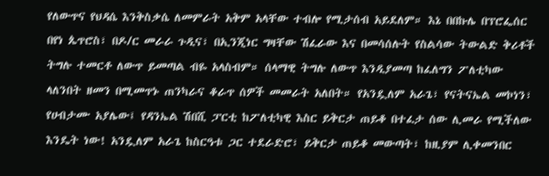የለውጥና የህዳሴ እንቅስቃሴ ለመምራት አቅም አላቸው ተብሎ የሚታሰብ አይደለም። እኔ በበኩሌ በፕሮፌሰር በየነ ጴጥሮስ፣ በዶ/ር መራራ ጉዲና፣ በኢንጂነር ግዛቸው ሽፈራው እና በመሳሰሉት የስልሳው ትውልድ ቅሪቶች ትግሉ ተመርቶ ለውጥ ይመጣል ብዬ አላስብም። ሰላማዊ ትግሉ ለውጥ እንዲያመጣ ከፈለግን ፖለቲካው ላለንበት ዘመን በሚመጥኑ ጠንካራና ቆራጥ ሰዎች መመራት አለበት። የአንዷለም አራጌ፣ የናትናኤል መኮነን፣ የሀብታሙ አያሌው፤ የዳንኤል ሽበሺ ፓርቲ ከፖለቲካዊ እስር ይቅርታ ጠይቆ በተፈታ ሰው ሊመራ የሚችለው እንዴት ነው! አንዷለም አራጌ ከስርዓቱ ጋር ተደራድሮ፣ ይቅርታ ጠይቆ መውጣት፣ ከዚያም ሊቀመንበር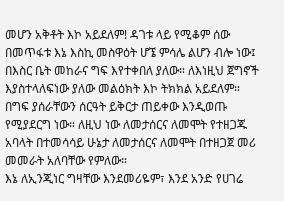መሆን አቅቶት እኮ አይደለም! ዳገቱ ላይ የሚቆም ሰው በመጥፋቱ እኔ እስኪ መስዋዕት ሆኜ ምሳሌ ልሆን ብሎ ነው፤ በእስር ቤት መከራና ግፍ እየተቀበለ ያለው። ለእነዚህ ጀግኖች እያስተላለፍነው ያለው መልዕክት እኮ ትክክል አይደለም። በግፍ ያሰራቸውን ሰርዓት ይቅርታ ጠይቀው እንዲወጡ የሚያደርግ ነው። ለዚህ ነው ለመታሰርና ለመሞት የተዘጋጁ አባላት በተመሳሳይ ሁኔታ ለመታሰርና ለመሞት በተዘጋጀ መሪ መመራት አለባቸው የምለው።
እኔ ለኢንጂነር ግዛቸው እንደመሪዬም፣ እንደ አንድ የሀገሬ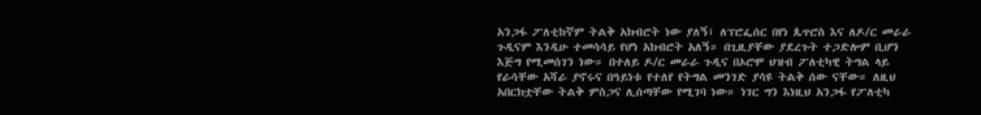አንጋፋ ፖለቲከኛም ትልቅ አክብሮት ነው ያለኝ፤ ለፕሮፌሰር በየነ ጴጥሮስ እና ለዶ/ር መራራ ጉዲናም እንዲሁ ተመሳሳይ የሆነ አክብሮት አለኝ። በጊዚያቸው ያደረጉት ተጋድሎም ቢሆን እጅግ የሚመሰገን ነው። በተለይ ዶ/ር መራራ ጉዲና በኦሮሞ ህዝብ ፖለቲካዊ ትግል ላይ የራሳቸው አሻራ ያኖሩና በዓይነቱ የተለየ የትግል መንገድ ያሳዩ ትልቅ ሰው ናቸው። ለዚህ አበርክቷቸው ትልቅ ምስጋና ሊሰጣቸው የሚገባ ነው። ነገር ግን እነዚህ አንጋፋ የፖለቲካ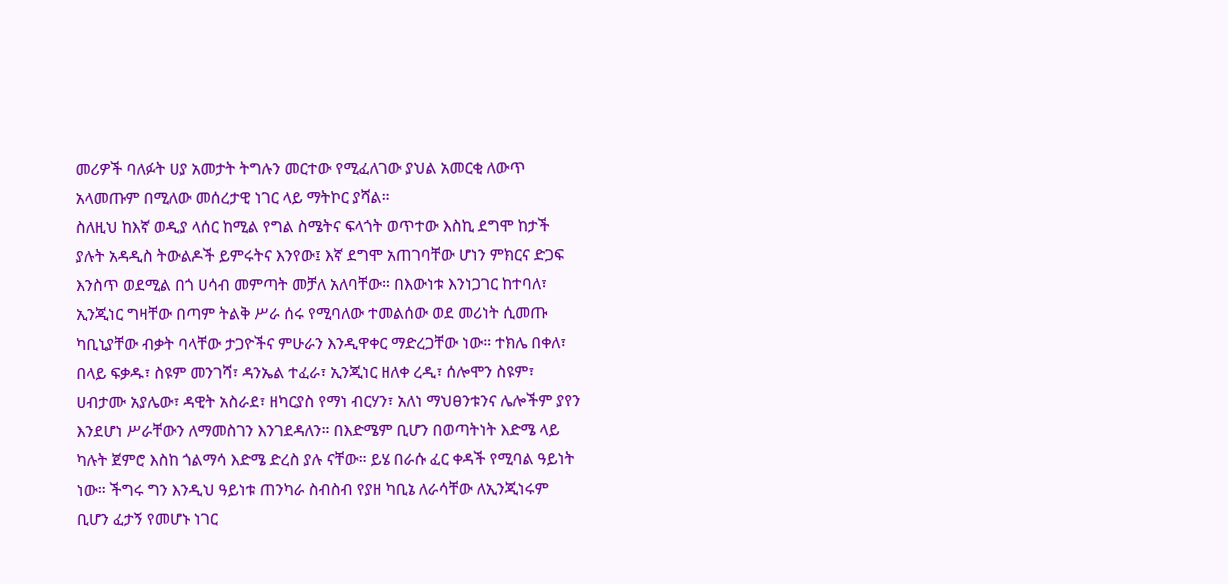መሪዎች ባለፉት ሀያ አመታት ትግሉን መርተው የሚፈለገው ያህል አመርቂ ለውጥ አላመጡም በሚለው መሰረታዊ ነገር ላይ ማትኮር ያሻል።
ስለዚህ ከእኛ ወዲያ ላሰር ከሚል የግል ስሜትና ፍላጎት ወጥተው እስኪ ደግሞ ከታች ያሉት አዳዲስ ትውልዶች ይምሩትና እንየው፤ እኛ ደግሞ አጠገባቸው ሆነን ምክርና ድጋፍ እንስጥ ወደሚል በጎ ሀሳብ መምጣት መቻለ አለባቸው። በእውነቱ እንነጋገር ከተባለ፣ ኢንጂነር ግዛቸው በጣም ትልቅ ሥራ ሰሩ የሚባለው ተመልሰው ወደ መሪነት ሲመጡ ካቢኒያቸው ብቃት ባላቸው ታጋዮችና ምሁራን እንዲዋቀር ማድረጋቸው ነው። ተክሌ በቀለ፣ በላይ ፍቃዱ፣ ስዩም መንገሻ፣ ዳንኤል ተፈራ፣ ኢንጂነር ዘለቀ ረዲ፣ ሰሎሞን ስዩም፣ ሀብታሙ አያሌው፣ ዳዊት አስራደ፣ ዘካርያስ የማነ ብርሃን፣ አለነ ማህፀንቱንና ሌሎችም ያየን እንደሆነ ሥራቸውን ለማመስገን እንገደዳለን። በእድሜም ቢሆን በወጣትነት እድሜ ላይ ካሉት ጀምሮ እስከ ጎልማሳ እድሜ ድረስ ያሉ ናቸው። ይሄ በራሱ ፈር ቀዳች የሚባል ዓይነት ነው። ችግሩ ግን እንዲህ ዓይነቱ ጠንካራ ስብስብ የያዘ ካቢኔ ለራሳቸው ለኢንጂነሩም ቢሆን ፈታኝ የመሆኑ ነገር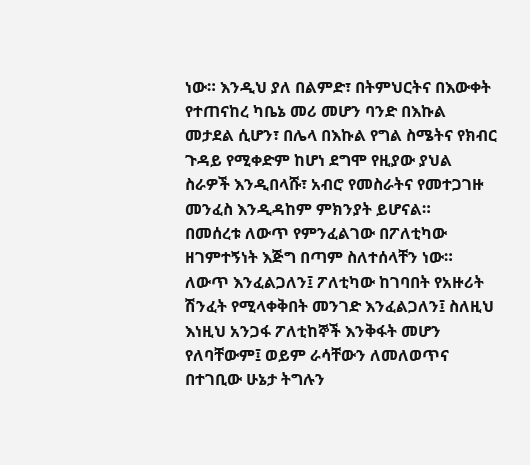ነው። እንዲህ ያለ በልምድ፣ በትምህርትና በእውቀት የተጠናከረ ካቤኔ መሪ መሆን ባንድ በእኩል መታደል ሲሆን፣ በሌላ በእኩል የግል ስሜትና የክብር ጉዳይ የሚቀድም ከሆነ ደግሞ የዚያው ያህል ስራዎች እንዲበላሹ፣ አብሮ የመስራትና የመተጋገዙ መንፈስ እንዲዳከም ምክንያት ይሆናል።
በመሰረቱ ለውጥ የምንፈልገው በፖለቲካው ዘገምተኝነት እጅግ በጣም ስለተሰላቸን ነው። ለውጥ እንፈልጋለን፤ ፖለቲካው ከገባበት የአዙሪት ሽንፈት የሚላቀቅበት መንገድ እንፈልጋለን፤ ስለዚህ እነዚህ አንጋፋ ፖለቲከኞች እንቅፋት መሆን የለባቸውም፤ ወይም ራሳቸውን ለመለወጥና በተገቢው ሁኔታ ትግሉን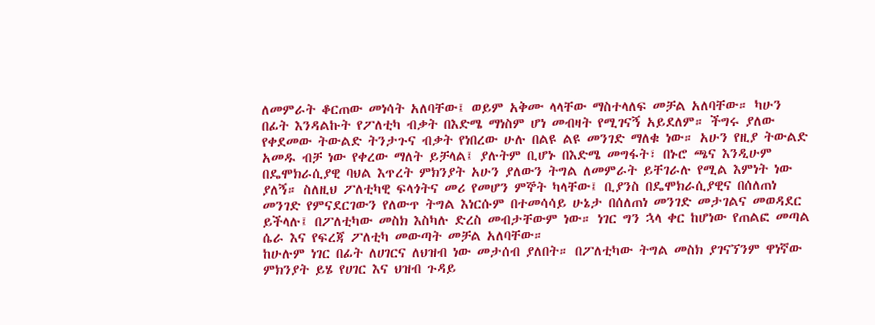ለመምራት ቆርጠው መነሳት አለባቸው፤ ወይም አቅሙ ላላቸው ማስተላለፍ መቻል አለባቸው። ካሁን በፊት እንዳልኩት የፖለቲካ ብቃት በእድሜ ማነስም ሆነ መብዛት የሚገናኝ አይደለም። ችግሩ ያለው የቀደመው ትውልድ ትንታጉና ብቃት የነበረው ሁሉ በልዩ ልዩ መንገድ ማለቁ ነው። አሁን የዚያ ትውልድ አመዱ ብቻ ነው የቀረው ማለት ይቻላል፤ ያሉትም ቢሆኑ በእድሜ መግፋት፣ በኑሮ ጫና እንዲሁም በዴሞክራሲያዊ ባህል እጥረት ምክንያት አሁን ያለውን ትግል ለመምራት ይቸገራሉ የሚል እምነት ነው ያለኝ። ስለዚህ ፖለቲካዊ ፍላጎትና መሪ የመሆን ምኞት ካላቸው፤ ቢያንስ በዴሞክራሲያዊና በሰለጠነ መንገድ የምናደርገውን የለውጥ ትግል እነርሱም በተመሳሳይ ሁኔታ በሰለጠነ መንገድ መታገልና መወዳደር ይችላሉ፤ በፖለቲካው መስክ እስካሉ ድረስ መብታቸውም ነው። ነገር ግን ኋላ ቀር ከሆነው የጠልፎ መጣል ሴራ እና የፍረጃ ፖለቲካ መውጣት መቻል አለባቸው።
ከሁሉም ነገር በፊት ለሀገርና ለህዝብ ነው መታሰብ ያለበት። በፖለቲካው ትግል መስክ ያገናኘንም ዋነኛው ምክንያት ይሄ የሀገር እና ህዝብ ጉዳይ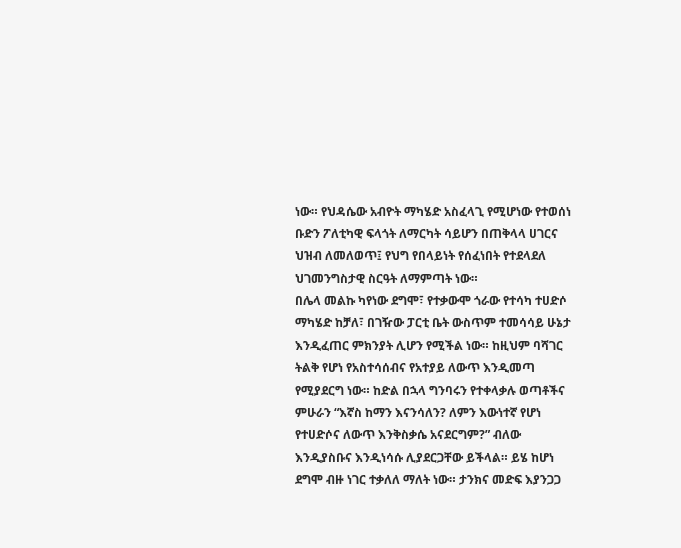ነው። የህዳሴው አብዮት ማካሄድ አስፈላጊ የሚሆነው የተወሰነ ቡድን ፖለቲካዊ ፍላጎት ለማርካት ሳይሆን በጠቅላላ ሀገርና ህዝብ ለመለወጥ፤ የህግ የበላይነት የሰፈነበት የተደላደለ ህገመንግስታዊ ስርዓት ለማምጣት ነው።
በሌላ መልኩ ካየነው ደግሞ፣ የተቃውሞ ጎራው የተሳካ ተሀድሶ ማካሄድ ከቻለ፣ በገዥው ፓርቲ ቤት ውስጥም ተመሳሳይ ሁኔታ እንዲፈጠር ምክንያት ሊሆን የሚችል ነው። ከዚህም ባሻገር ትልቅ የሆነ የአስተሳሰብና የአተያይ ለውጥ እንዲመጣ የሚያደርግ ነው። ከድል በኋላ ግንባሩን የተቀላቃሉ ወጣቶችና ምሁራን “እኛስ ከማን እናንሳለን? ለምን እውነተኛ የሆነ የተሀድሶና ለውጥ እንቅስቃሴ አናደርግም?” ብለው እንዲያስቡና እንዲነሳሱ ሊያደርጋቸው ይችላል። ይሄ ከሆነ ደግሞ ብዙ ነገር ተቃለለ ማለት ነው። ታንክና መድፍ እያንጋጋ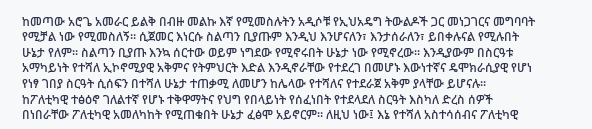ከመጣው አሮጌ አመራር ይልቅ በብዙ መልኩ እኛ የሚመስሉትን አዲሶቹ የኢህአዴግ ትውልዶች ጋር መነጋገርና መግባባት የሚቻል ነው የሚመስለኝ። ሲጀመር እነርሱ ስልጣን ቢያጡም እንዲህ እንሆናለን፣ እንታሰራለን፣ ይበቀሉናል የሚሉበት ሁኔታ የለም። ስልጣን ቢያጡ እንኳ ሰርተው ወይም ነግደው የሚኖሩበት ሁኔታ ነው የሚኖረው። እንዲያውም በስርዓቱ አማካይነት የተሻለ ኢኮኖሚያዊ አቅምና የትምህርት እድል እንዲኖራቸው የተደረገ በመሆኑ እውነተኛና ዴሞክራሲያዊ የሆነ የነፃ ገበያ ስርዓት ሲሰፍን በተሻለ ሁኔታ ተጠቃሚ ለመሆን ከሌላው የተሻለና የተደራጀ አቅም ያላቸው ይሆናሉ።
ከፖለቲካዊ ተፅዕኖ ገለልተኛ የሆኑ ተቅዋማትና የህግ የበላይነት የሰፈነበት የተደላደለ ስርዓት እስካለ ድረስ ሰዎች በነበራቸው ፖለቲካዊ አመለካከት የሚጠቁበት ሁኔታ ፈፅሞ አይኖርም። ለዚህ ነው፤ እኔ የተሻለ አስተሳሰብና ፖለቲካዊ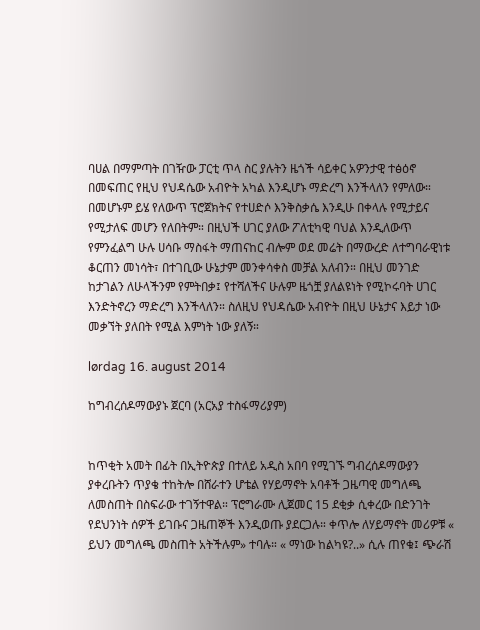ባሀል በማምጣት በገዥው ፓርቲ ጥላ ስር ያሉትን ዜጎች ሳይቀር አዎንታዊ ተፅዕኖ በመፍጠር የዚህ የህዳሴው አብዮት አካል እንዲሆኑ ማድረግ እንችላለን የምለው። በመሆኑም ይሄ የለውጥ ፕሮጀክትና የተሀድሶ እንቅስቃሴ እንዲሁ በቀላሉ የሚታይና የሚታለፍ መሆን የለበትም። በዚህች ሀገር ያለው ፖለቲካዊ ባህል እንዲለውጥ የምንፈልግ ሁሉ ሀሳቡ ማስፋት ማጠናከር ብሎም ወደ መሬት በማውረድ ለተግባራዊነቱ ቆርጠን መነሳት፣ በተገቢው ሁኔታም መንቀሳቀስ መቻል አለብን። በዚህ መንገድ ከታገልን ለሁላችንም የምትበቃ፤ የተሻለችና ሁሉም ዜጎቿ ያለልዩነት የሚኮሩባት ሀገር እንድትኖረን ማድረግ እንችላለን። ስለዚህ የህዳሴው አብዮት በዚህ ሁኔታና እይታ ነው መቃኘት ያለበት የሚል እምነት ነው ያለኝ።

lørdag 16. august 2014

ከግብረሰዶማውያኑ ጀርባ (አርአያ ተስፋማሪያም)


ከጥቂት አመት በፊት በኢትዮጵያ በተለይ አዲስ አበባ የሚገኙ ግብረሰዶማውያን ያቀረቡትን ጥያቄ ተከትሎ በሸራተን ሆቴል የሃይማኖት አባቶች ጋዜጣዊ መግለጫ ለመስጠት በስፍራው ተገኝተዋል። ፕሮግራሙ ሊጀመር 15 ደቂቃ ሲቀረው በድንገት የደህንነት ሰዎች ይገቡና ጋዜጠኞች እንዲወጡ ያደርጋሉ። ቀጥሎ ለሃይማኖት መሪዎቹ « ይህን መግለጫ መስጠት አትችሉም» ተባሉ። « ማነው ከልካዩ?..» ሲሉ ጠየቁ፤ ጭራሽ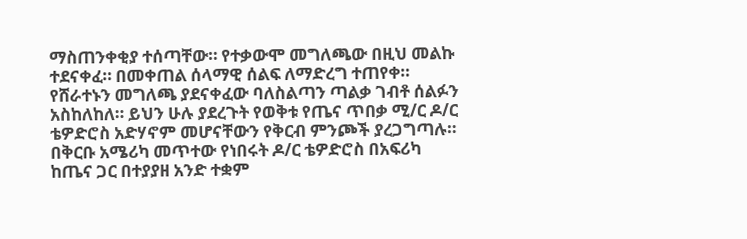ማስጠንቀቂያ ተሰጣቸው። የተቃውሞ መግለጫው በዚህ መልኩ ተደናቀፈ። በመቀጠል ሰላማዊ ሰልፍ ለማድረግ ተጠየቀ። የሸራተኑን መግለጫ ያደናቀፈው ባለስልጣን ጣልቃ ገብቶ ሰልፉን አስከለከለ። ይህን ሁሉ ያደረጉት የወቅቱ የጤና ጥበቃ ሚ/ር ዶ/ር ቴዎድሮስ አድሃኖም መሆናቸውን የቅርብ ምንጮች ያረጋግጣሉ። በቅርቡ አሜሪካ መጥተው የነበሩት ዶ/ር ቴዎድሮስ በአፍሪካ ከጤና ጋር በተያያዘ አንድ ተቋም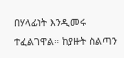በሃላፊነት እንዲመሩ ተፈልገዋል። ከያዙት ስልጣን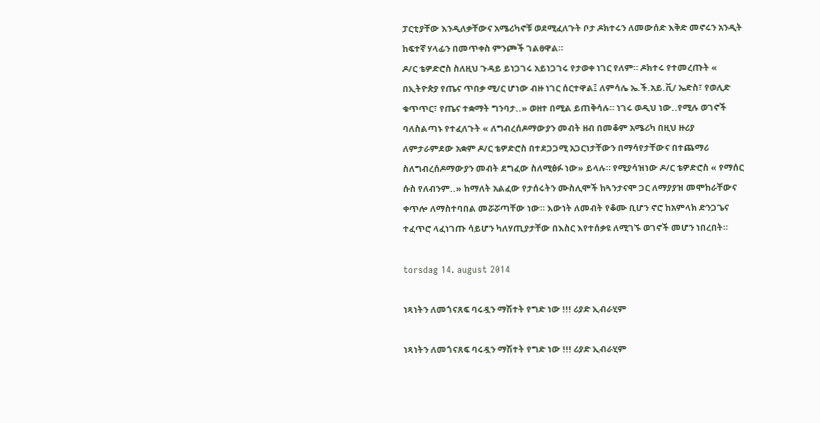ፓርቲያቸው እንዲለቃቸውና አሜሪካኖቹ ወደሚፈለጉት ቦታ ዶክተሩን ለመውሰድ እቅድ መኖሩን አንዲት ከፍተኛ ሃላፊን በመጥቀስ ምንጮች ገልፀዋል።
ዶ/ር ቴዎድሮስ ስለዚህ ጉዳይ ይነጋገሩ አይነጋገሩ የታወቀ ነገር የለም። ዶክተሩ የተመረጡት « በኢትዮጵያ የጤና ጥበቃ ሚ/ር ሆነው ብዙ ነገር ሰርተዋል፤ ለምሳሌ ኤ.ች.አይ.ቪ/ ኤድስ፣ የወሊድ ቁጥጥር፣ የጤና ተቋማት ግንባታ..» ወዘተ በሚል ይጠቅሳሉ። ነገሩ ወዲህ ነው..የሚሉ ወገኖች ባለስልጣኑ የተፈለጉት « ለግብረሰዶማውያን መብት ዘብ በመቆም አሜሪካ በዚህ ዙሪያ ለምታራምደው አቋም ዶ/ር ቴዎድሮስ በተደጋጋሚ አጋርነታቸውን በማሳየታቸውና በተጨማሪ ስለግብረሰዶማውያን መብት ደግፈው ስለሚፅፉ ነው» ይላሉ። የሚያሳዝነው ዶ/ር ቴዎድሮስ « የማሰር ሱስ የለብንም..» ከማለት አልፈው የታሰሩትን ሙስሊሞች ከጓንታናሞ ጋር ለማያያዝ መሞከራቸውና ቀጥሎ ለማስተባበል መሯሯጣቸው ነው። እውነት ለመብት የቆሙ ቢሆን ኖሮ ከአምላክ ድንጋጌና ተፈጥሮ ላፈነገጡ ሳይሆን ካለሃጢያታቸው በእስር እየተሰቃዩ ለሚገኙ ወገኖች መሆን ነበረበት።

torsdag 14. august 2014

ነጻነትን ለመጎናጸፍ ባሩዷን ማሽተት የግድ ነው !!! ሪያድ ኢብራሂም

ነጻነትን ለመጎናጸፍ ባሩዷን ማሽተት የግድ ነው !!! ሪያድ ኢብራሂም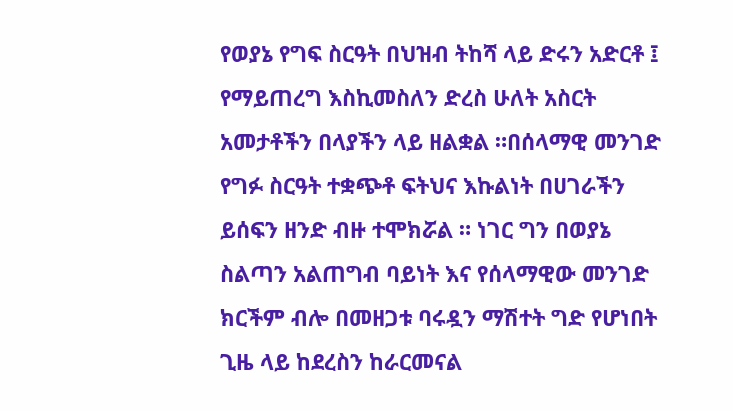የወያኔ የግፍ ስርዓት በህዝብ ትከሻ ላይ ድሩን አድርቶ ፤ የማይጠረግ እስኪመስለን ድረስ ሁለት አስርት አመታቶችን በላያችን ላይ ዘልቋል ።በሰላማዊ መንገድ የግፉ ስርዓት ተቋጭቶ ፍትህና እኩልነት በሀገራችን ይሰፍን ዘንድ ብዙ ተሞክሯል ። ነገር ግን በወያኔ ስልጣን አልጠግብ ባይነት እና የሰላማዊው መንገድ ክርችም ብሎ በመዘጋቱ ባሩዷን ማሽተት ግድ የሆነበት ጊዜ ላይ ከደረስን ከራርመናል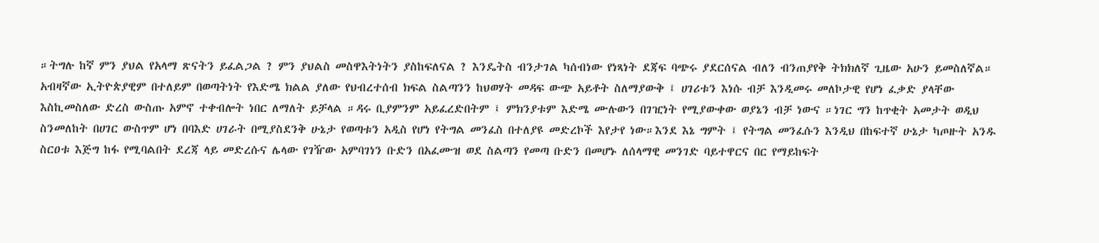።ትግሉ ከኛ ምን ያህል የአላማ ጽናትን ይፈልጋል ? ምን ያህልስ መስዋእትነትን ያስከፍለናል ? እንዴትስ ብንታገል ካሰብነው የነጻነት ደጃፍ ባጭሩ ያደርሰናል ብለን ብንጠያየቅ ትክክለኛ ጊዜው አሁን ይመስለኛል።
አብዛኛው ኢትዮጵያዊም በተለይም በወጣትነት የእድሜ ክልል ያለው የህብረተሰብ ክፍል ስልጣንን ከህወሃት መዳፍ ውጭ አይቶት ስለማያውቅ ፤ ሀገሪቱን እነሱ ብቻ እንዲመሩ መለኮታዊ የሆነ ፈቃድ ያላቸው እስኪመስለው ድረስ ውስጡ አምኖ ተቀብሎት ነበር ለማለት ይቻላል ።ዳሩ ቢያምንም አይፈረድበትም ፤ ምክንያቱም እድሜ ሙሉውን በገዢነት የሚያውቀው ወያኔን ብቻ ነውና ።ነገር ግን ከጥቂት አመታት ወዲህ ስንመለከት በሀገር ውስጥም ሆነ በባእድ ሀገራት በሚያስደንቅ ሁኔታ የወጣቱን አዲስ የሆነ የትግል መንፈስ በተለያዩ መድረኮች እየታየ ነው።እንደ እኔ ግምት ፤ የትግል መንፈሱን እንዲህ በከፍተኛ ሁኔታ ካጦዙት አንዱ ስርዐቱ እጅግ ከፋ የሚባልበት ደረጃ ላይ መድረሱና ሌላው የገዥው አምባገነን ቡድን በአፈሙዝ ወደ ስልጣን የመጣ ቡድን በመሆኑ ለሰላማዊ መንገድ ባይተዋርና በር የማይከፍት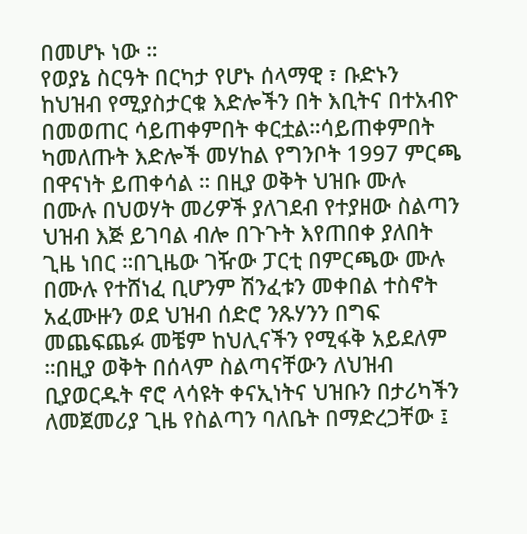በመሆኑ ነው ።
የወያኔ ስርዓት በርካታ የሆኑ ሰላማዊ ፣ ቡድኑን ከህዝብ የሚያስታርቁ እድሎችን በት እቢትና በተአብዮ በመወጠር ሳይጠቀምበት ቀርቷል።ሳይጠቀምበት ካመለጡት እድሎች መሃከል የግንቦት 1997 ምርጫ በዋናነት ይጠቀሳል ። በዚያ ወቅት ህዝቡ ሙሉ በሙሉ በህወሃት መሪዎች ያለገደብ የተያዘው ስልጣን ህዝብ እጅ ይገባል ብሎ በጉጉት እየጠበቀ ያለበት ጊዜ ነበር ።በጊዜው ገዥው ፓርቲ በምርጫው ሙሉ በሙሉ የተሸነፈ ቢሆንም ሽንፈቱን መቀበል ተስኖት አፈሙዙን ወደ ህዝብ ሰድሮ ንጹሃንን በግፍ መጨፍጨፉ መቼም ከህሊናችን የሚፋቅ አይደለም ።በዚያ ወቅት በሰላም ስልጣናቸውን ለህዝብ ቢያወርዱት ኖሮ ላሳዩት ቀናኢነትና ህዝቡን በታሪካችን ለመጀመሪያ ጊዜ የስልጣን ባለቤት በማድረጋቸው ፤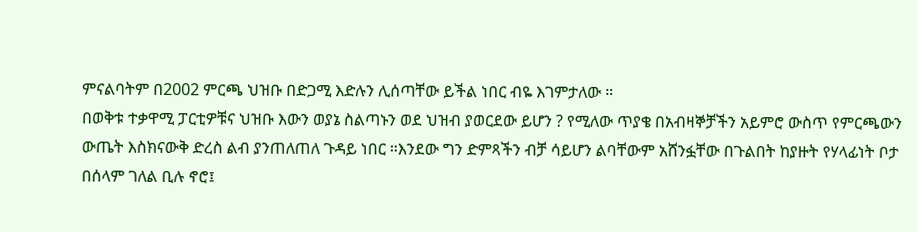ምናልባትም በ2002 ምርጫ ህዝቡ በድጋሚ እድሉን ሊሰጣቸው ይችል ነበር ብዬ እገምታለው ።
በወቅቱ ተቃዋሚ ፓርቲዎቹና ህዝቡ እውን ወያኔ ስልጣኑን ወደ ህዝብ ያወርደው ይሆን ? የሚለው ጥያቄ በአብዛኞቻችን አይምሮ ውስጥ የምርጫውን ውጤት እስክናውቅ ድረስ ልብ ያንጠለጠለ ጉዳይ ነበር ።እንደው ግን ድምጻችን ብቻ ሳይሆን ልባቸውም አሸንፏቸው በጉልበት ከያዙት የሃላፊነት ቦታ በሰላም ገለል ቢሉ ኖሮ፤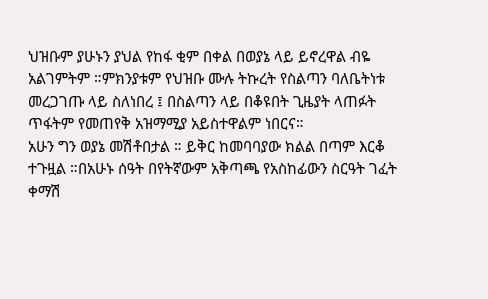ህዝቡም ያሁኑን ያህል የከፋ ቂም በቀል በወያኔ ላይ ይኖረዋል ብዬ አልገምትም ።ምክንያቱም የህዝቡ ሙሉ ትኩረት የስልጣን ባለቤትነቱ መረጋገጡ ላይ ስለነበረ ፤ በስልጣን ላይ በቆዩበት ጊዜያት ላጠፉት ጥፋትም የመጠየቅ አዝማሚያ አይስተዋልም ነበርና።
አሁን ግን ወያኔ መሽቶበታል ። ይቅር ከመባባያው ክልል በጣም እርቆ ተጉዟል ።በአሁኑ ሰዓት በየትኛውም አቅጣጫ የአስከፊውን ስርዓት ገፈት ቀማሽ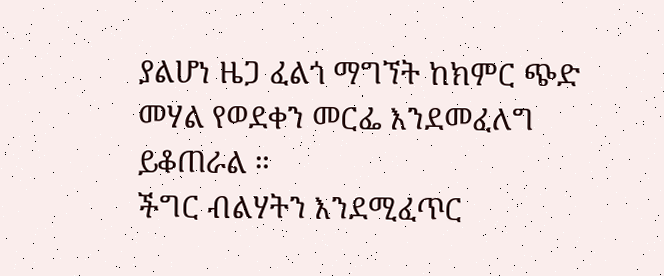ያልሆነ ዜጋ ፈልጎ ማግኘት ከክምር ጭድ መሃል የወደቀን መርፌ እንደመፈለግ ይቆጠራል ።
ችግር ብልሃትን እንደሚፈጥር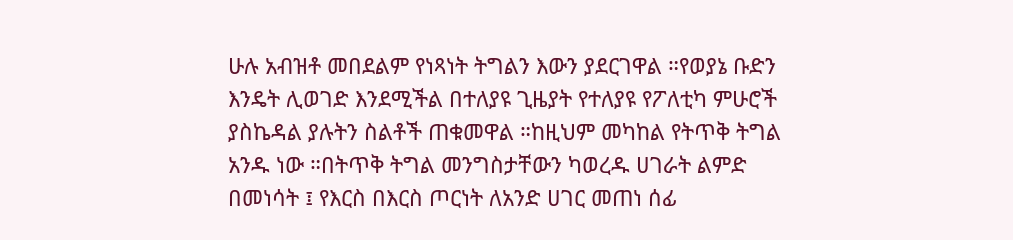ሁሉ አብዝቶ መበደልም የነጻነት ትግልን እውን ያደርገዋል ።የወያኔ ቡድን እንዴት ሊወገድ እንደሚችል በተለያዩ ጊዜያት የተለያዩ የፖለቲካ ምሁሮች ያስኬዳል ያሉትን ስልቶች ጠቁመዋል ።ከዚህም መካከል የትጥቅ ትግል አንዱ ነው ።በትጥቅ ትግል መንግስታቸውን ካወረዱ ሀገራት ልምድ በመነሳት ፤ የእርስ በእርስ ጦርነት ለአንድ ሀገር መጠነ ሰፊ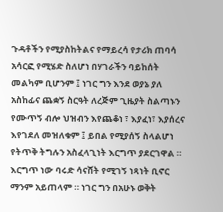ጉዳቶችን የሚያስከትልና የማይረሳ የታሪክ ጠባሳ አሳርፎ የሚሄድ ስለሆነ በሃገራችን ባይከሰት መልካም ቢሆንም ፤ ነገር ግን እንደ ወያኔ ያለ አስከፊና ጨቋኝ ስርዓት ለረጅም ጊዜያት ስልጣኑን የሙጥኝ ብሎ ህዝብን እየጨቆነ ፣ እያፈነ፣ እያሰረና እየገደለ መዝለቁም ፤ ይበል የሚያሰኝ ስላልሆነ የትጥቅ ትግሉን አስፈላጊነት እርግጥ ያደርገዋል ።
እርግጥ ነው ባሩድ ሳናሸት የሚገኝ ነጻነት ቢኖር ማንም አይጠላም ። ነገር ግን በአሁኑ ወቅት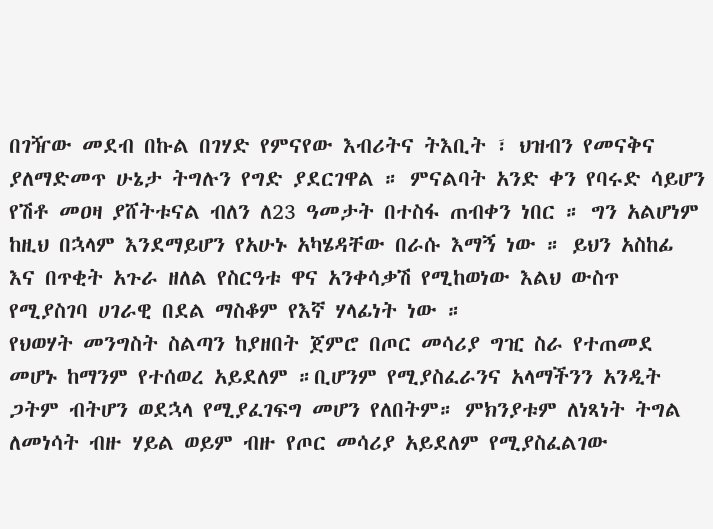በገዥው መደብ በኩል በገሃድ የምናየው እብሪትና ትእቢት ፣ ህዝብን የመናቅና ያለማድመጥ ሁኔታ ትግሉን የግድ ያደርገዋል ። ምናልባት አንድ ቀን የባሩድ ሳይሆን የሽቶ መዐዛ ያሸትቱናል ብለን ለ23 ዓመታት በተስፋ ጠብቀን ነበር ። ግን አልሆነም ከዚህ በኋላም እንደማይሆን የአሁኑ አካሄዳቸው በራሱ እማኝ ነው ። ይህን አስከፊ እና በጥቂት አጉራ ዘለል የስርዓቱ ዋና አንቀሳቃሽ የሚከወነው እልህ ውስጥ የሚያስገባ ሀገራዊ በደል ማስቆም የእኛ ሃላፊነት ነው ።
የህወሃት መንግስት ስልጣን ከያዘበት ጀምሮ በጦር መሳሪያ ግዢ ስራ የተጠመደ መሆኑ ከማንም የተሰወረ አይደለም ።ቢሆንም የሚያስፈራንና አላማችንን አንዲት ጋትም ብትሆን ወደኋላ የሚያፈገፍግ መሆን የለበትም። ምክንያቱም ለነጻነት ትግል ለመነሳት ብዙ ሃይል ወይም ብዙ የጦር መሳሪያ አይደለም የሚያስፈልገው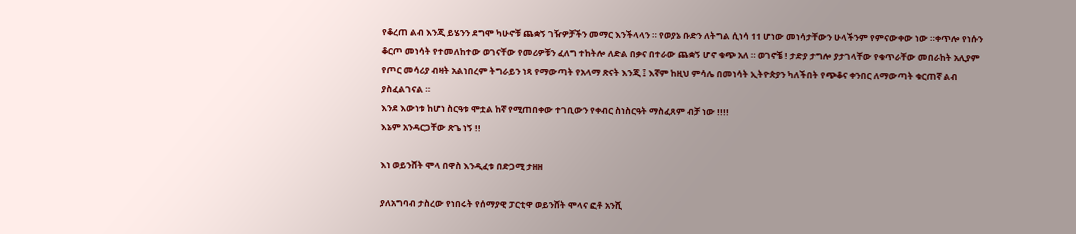የቆረጠ ልብ እንጂ ይሄንን ደግሞ ካሁኖቹ ጨቋኝ ገዥዎቻችን መማር እንችላላን ። የወያኔ ቡድን ለትግል ሲነሳ 11 ሆነው መነሳታቸውን ሁላችንም የምናውቀው ነው ።ቀጥሎ የነሱን ቆርጦ መነሳት የተመለከተው ወገናቸው የመሪዎቹን ፈለግ ተከትሎ ለድል በቃና በተራው ጨቋኝ ሆኖ ቁጭ አለ ። ወገኖቼ ! ታድያ ታግሎ ያታገላቸው የቁጥራቸው መበራከት አሊያም የጦር መሳሪያ ብዛት አልነበረም ትግራይን ነጻ የማውጣት የአላማ ጽናት እንጂ ፤ እኛም ከዚህ ምሳሌ በመነሳት ኢትዮጵያን ካለችበት የጭቆና ቀንበር ለማውጣት ቁርጠኛ ልብ ያስፈልገናል ።
እንደ እውነቱ ከሆነ ስርዓቱ ሞቷል ከኛ የሚጠበቀው ተገቢውን የቀብር ስነስርዓት ማስፈጸም ብቻ ነው !!!!
እኔም አንዳርጋቸው ጽጌ ነኝ !!

እነ ወይንሸት ሞላ በዋስ እንዲፈቱ በድጋሚ ታዘዘ

ያለአግባብ ታስረው የነበሩት የሰማያዊ ፓርቲዋ ወይንሸት ሞላና ፎቶ አንሺ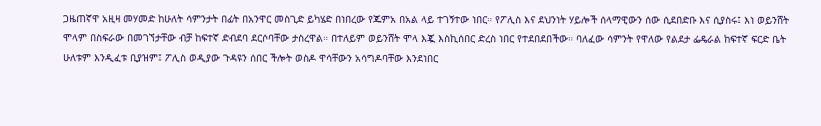ጋዜጠኛዋ አዚዛ መሃመድ ከሁለት ሳምንታት በፊት በአንዋር መስጊድ ይካሄድ በነበረው የጁምአ በአል ላይ ተገኝተው ነበር። የፖሊስ እና ደህንነት ሃይሎች ሰላማዊውን ሰው ሲደበድቡ እና ሲያስሩ፤ እነ ወይንሸት ሞላም በስፍራው በመገኘታቸው ብቻ ከፍተኛ ድብደባ ደርሶባቸው ታስረዋል። በተለይም ወይንሸት ሞላ እጇ እስኪሰበር ድረስ ነበር የተደበደበችው። ባለፈው ሳምንት የዋለው የልደታ ፌዴራል ከፍተኛ ፍርድ ቤት ሁለቱም እንዲፈቱ ቢያዝም፤ ፖሊስ ወዲያው ጉዳዩን ሰበር ችሎት ወስዶ ዋሳቸውን አሳግዶባቸው እንደነበር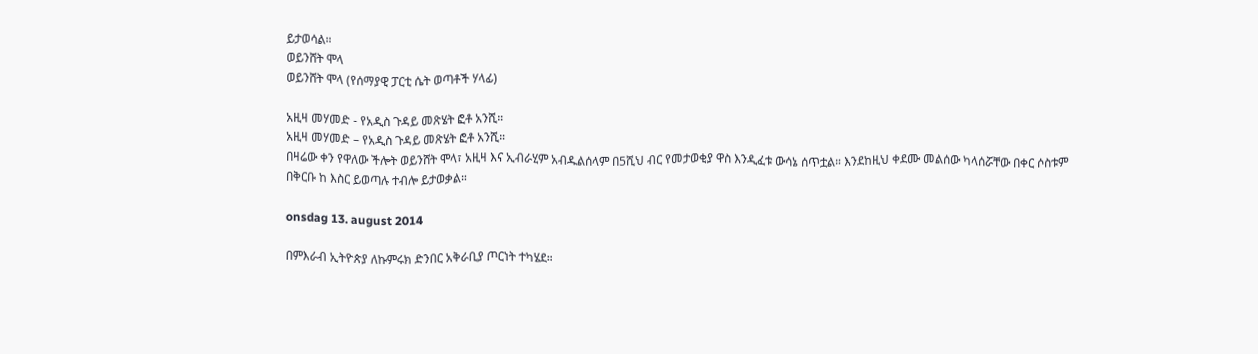ይታወሳል።
ወይንሸት ሞላ
ወይንሸት ሞላ (የሰማያዊ ፓርቲ ሴት ወጣቶች ሃላፊ)

አዚዛ መሃመድ - የአዲስ ጉዳይ መጽሄት ፎቶ አንሺ።
አዚዛ መሃመድ – የአዲስ ጉዳይ መጽሄት ፎቶ አንሺ።
በዛሬው ቀን የዋለው ችሎት ወይንሸት ሞላ፣ አዚዛ እና ኢብራሂም አብዱልሰላም በ5ሺህ ብር የመታወቂያ ዋስ እንዲፈቱ ውሳኔ ሰጥቷል። እንደከዚህ ቀደሙ መልሰው ካላሰሯቸው በቀር ሶስቱም በቅርቡ ከ እስር ይወጣሉ ተብሎ ይታወቃል።

onsdag 13. august 2014

በምእራብ ኢትዮጵያ ለኩምሩክ ድንበር አቅራቢያ ጦርነት ተካሄደ።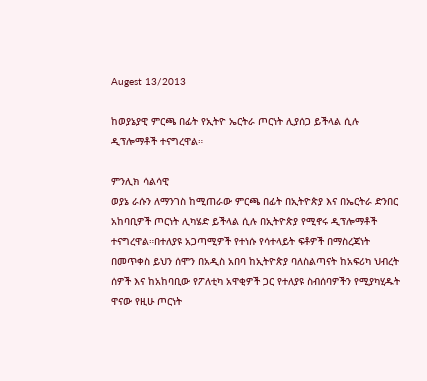Augest 13/2013

ከወያኔያዊ ምርጫ በፊት የኢትዮ ኤርትራ ጦርነት ሊያሰጋ ይችላል ሲሉ ዲፕሎማቶች ተናግረዋል።

ምንሊክ ሳልሳዊ
ወያኔ ራሱን ለማንገስ ከሚጠራው ምርጫ በፊት በኢትዮጵያ እና በኤርትራ ድንበር አከባቢዎች ጦርነት ሊካሄድ ይችላል ሲሉ በኢትዮጵያ የሚኖሩ ዲፕሎማቶች ተናግረዋል።በተለያዩ አጋጣሚዎች የተነሱ የሳተላይት ፍቶዎች በማስረጃነት በመጥቀስ ይህን ሰሞን በአዲስ አበባ ከኢትዮጵያ ባለስልጣናት ከአፍሪካ ህብረት ሰዎች እና ከአከባቢው የፖለቲካ አዋቂዎች ጋር የተለያዩ ስብሰባዎችን የሚያካሂዱት ዋናው የዚሁ ጦርነት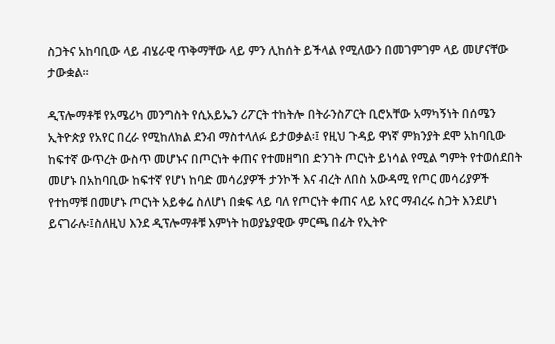ስጋትና አከባቢው ላይ ብሄራዊ ጥቅማቸው ላይ ምን ሊከሰት ይችላል የሚለውን በመገምገም ላይ መሆናቸው ታውቋል።

ዲፕሎማቶቹ የአሜሪካ መንግስት የሲአይኤን ሪፖርት ተከትሎ በትራንስፖርት ቢሮአቸው አማካኝነት በሰሜን ኢትዮጵያ የአየር በረራ የሚከለክል ደንብ ማስተላለፉ ይታወቃል፡፤ የዚህ ጉዳይ ዋነኛ ምክንያት ደሞ አከባቢው ከፍተኛ ውጥረት ውስጥ መሆኑና በጦርነት ቀጠና የተመዘግበ ድንገት ጦርነት ይነሳል የሚል ግምት የተወሰደበት መሆኑ በአከባቢው ከፍተኛ የሆነ ከባድ መሳሪያዎች ታንኮች እና ብረት ለበስ አውዳሚ የጦር መሳሪያዎች የተከማቹ በመሆኑ ጦርነት አይቀሬ ስለሆነ በቋፍ ላይ ባለ የጦርነት ቀጠና ላይ አየር ማብረሩ ስጋት እንደሆነ ይናገራሉ፡፤ስለዚህ እንደ ዲፕሎማቶቹ እምነት ከወያኔያዊው ምርጫ በፊት የኢትዮ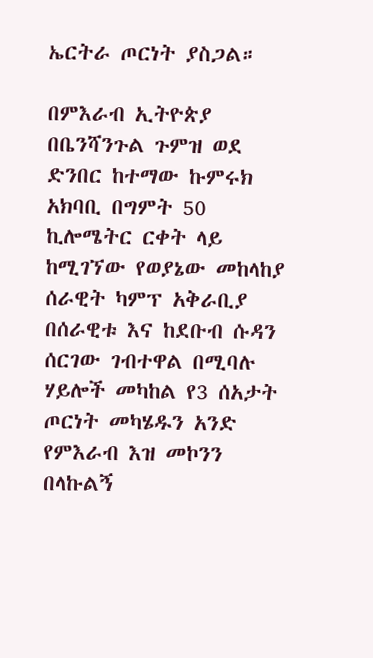ኤርትራ ጦርነት ያስጋል።

በምእራብ ኢትዮጵያ በቤንሻንጉል ጉምዝ ወደ ድንበር ከተማው ኩምሩክ አክባቢ በግምት 50 ኪሎሜትር ርቀት ላይ ከሚገኘው የወያኔው መከላከያ ሰራዊት ካምፕ አቅራቢያ በሰራዊቱ እና ከደቡብ ሱዳን ሰርገው ገብተዋል በሚባሉ ሃይሎች መካከል የ3 ሰአታት ጦርነት መካሄዱን አንድ የምእራብ እዝ መኮንን በላኩልኝ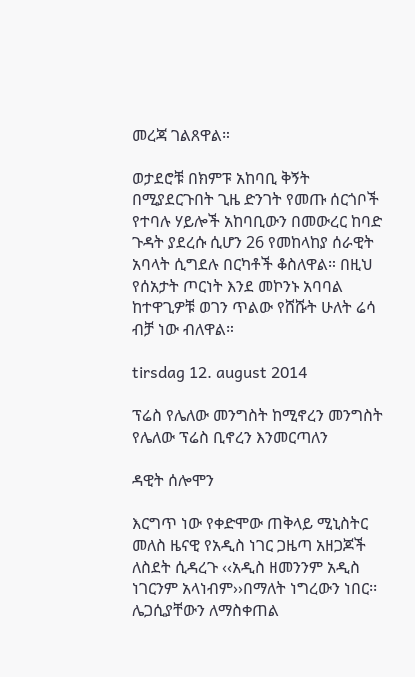መረጃ ገልጸዋል።

ወታደሮቹ በክምፑ አከባቢ ቅኝት በሚያደርጉበት ጊዜ ድንገት የመጡ ሰርጎቦች የተባሉ ሃይሎች አከባቢውን በመውረር ከባድ ጉዳት ያደረሱ ሲሆን 26 የመከላከያ ሰራዊት አባላት ሲግደሉ በርካቶች ቆስለዋል። በዚህ የሰአታት ጦርነት እንደ መኮንኑ አባባል ከተዋጊዎቹ ወገን ጥልው የሸሹት ሁለት ሬሳ ብቻ ነው ብለዋል።

tirsdag 12. august 2014

ፕሬስ የሌለው መንግስት ከሚኖረን መንግስት የሌለው ፕሬስ ቢኖረን እንመርጣለን

ዳዊት ሰሎሞን

እርግጥ ነው የቀድሞው ጠቅላይ ሚኒስትር መለስ ዜናዊ የአዲስ ነገር ጋዜጣ አዘጋጆች ለስደት ሲዳረጉ ‹‹አዲስ ዘመንንም አዲስ ነገርንም አላነብም››በማለት ነግረውን ነበር፡፡ሌጋሲያቸውን ለማስቀጠል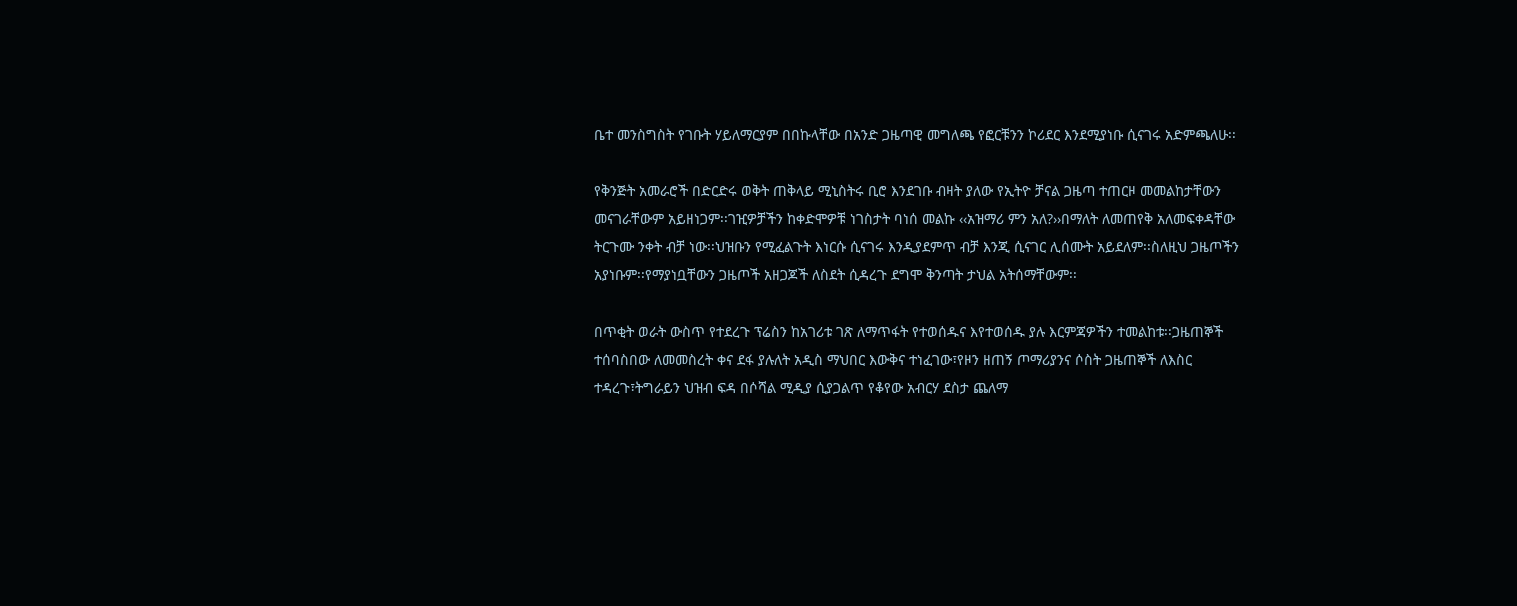ቤተ መንስግስት የገቡት ሃይለማርያም በበኩላቸው በአንድ ጋዜጣዊ መግለጫ የፎርቹንን ኮሪደር እንደሚያነቡ ሲናገሩ አድምጫለሁ፡፡

የቅንጅት አመራሮች በድርድሩ ወቅት ጠቅላይ ሚኒስትሩ ቢሮ እንደገቡ ብዛት ያለው የኢትዮ ቻናል ጋዜጣ ተጠርዞ መመልከታቸውን መናገራቸውም አይዘነጋም፡፡ገዢዎቻችን ከቀድሞዎቹ ነገስታት ባነሰ መልኩ ‹‹አዝማሪ ምን አለ?››በማለት ለመጠየቅ አለመፍቀዳቸው ትርጉሙ ንቀት ብቻ ነው፡፡ህዝቡን የሚፈልጉት እነርሱ ሲናገሩ እንዲያደምጥ ብቻ እንጂ ሲናገር ሊሰሙት አይደለም፡፡ስለዚህ ጋዜጦችን አያነቡም፡፡የማያነቧቸውን ጋዜጦች አዘጋጆች ለስደት ሲዳረጉ ደግሞ ቅንጣት ታህል አትሰማቸውም፡፡

በጥቂት ወራት ውስጥ የተደረጉ ፕሬስን ከአገሪቱ ገጽ ለማጥፋት የተወሰዱና እየተወሰዱ ያሉ እርምጃዎችን ተመልከቱ፡፡ጋዜጠኞች ተሰባስበው ለመመስረት ቀና ደፋ ያሉለት አዲስ ማህበር እውቅና ተነፈገው፣የዞን ዘጠኝ ጦማሪያንና ሶስት ጋዜጠኞች ለእስር ተዳረጉ፣ትግራይን ህዝብ ፍዳ በሶሻል ሚዲያ ሲያጋልጥ የቆየው አብርሃ ደስታ ጨለማ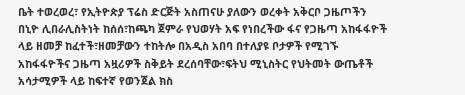ቤት ተወረወረ፣ የኢትዮጵያ ፕሬስ ድርጅት አስጠናሁ ያለውን ወረቀት አቅርቦ ጋዜጦችን በኒዮ ሊበራሊስትነት ከሰሰ፣ከጫካ ጀምራ የህወሃት አፍ የነበረችው ፋና የጋዜጣ አከፋፋዮች ላይ ዘመቻ ከፈተች፣ዘመቻውን ተከትሎ በአዲስ አበባ በተለያዩ ቦታዎች የሚገኙ አከፋፋዮችና ጋዜጣ አዟሪዎች ስቅይት ደረሰባቸው፣ፍትህ ሚኒስትር የህትመት ውጤቶች አሳታሚዎች ላይ ከፍተኛ የወንጀል ክስ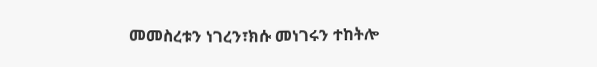መመስረቱን ነገረን፣ክሱ መነገሩን ተከትሎ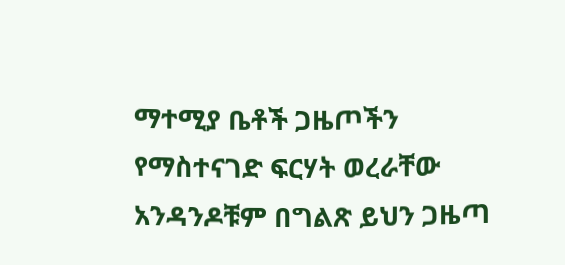ማተሚያ ቤቶች ጋዜጦችን የማስተናገድ ፍርሃት ወረራቸው አንዳንዶቹም በግልጽ ይህን ጋዜጣ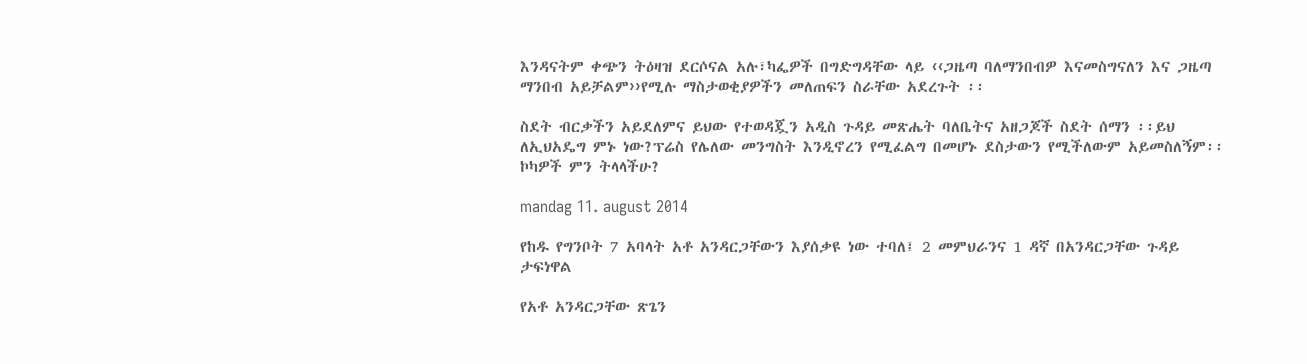እንዳናትም ቀጭን ትዕዛዝ ደርሶናል አሉ፣ካፌዎች በግድግዳቸው ላይ ‹‹ጋዜጣ ባለማንበብዎ እናመስግናለን እና ጋዜጣ ማንበብ አይቻልም››የሚሉ ማስታወቂያዎችን መለጠፍን ስራቸው አደረጉት ፡፡

ስደት ብርቃችን አይደለምና ይህው የተወዳጇን አዲስ ጉዳይ መጽሔት ባለቤትና አዘጋጆች ስደት ሰማን ፡፡ይህ ለኢህአዴግ ምኑ ነው?ፕሬስ የሌለው መንግስት እንዲኖረን የሚፈልግ በመሆኑ ደስታውን የሚችለውም አይመስለኝም፡፡ኮካዎች ምን ትላላችሁ?

mandag 11. august 2014

የከዱ የግንቦት 7 አባላት አቶ አንዳርጋቸውን እያሰቃዩ ነው ተባለ፤ 2 መምህራንና 1 ዳኛ በአንዳርጋቸው ጉዳይ ታፍነዋል

የአቶ አንዳርጋቸው ጽጌን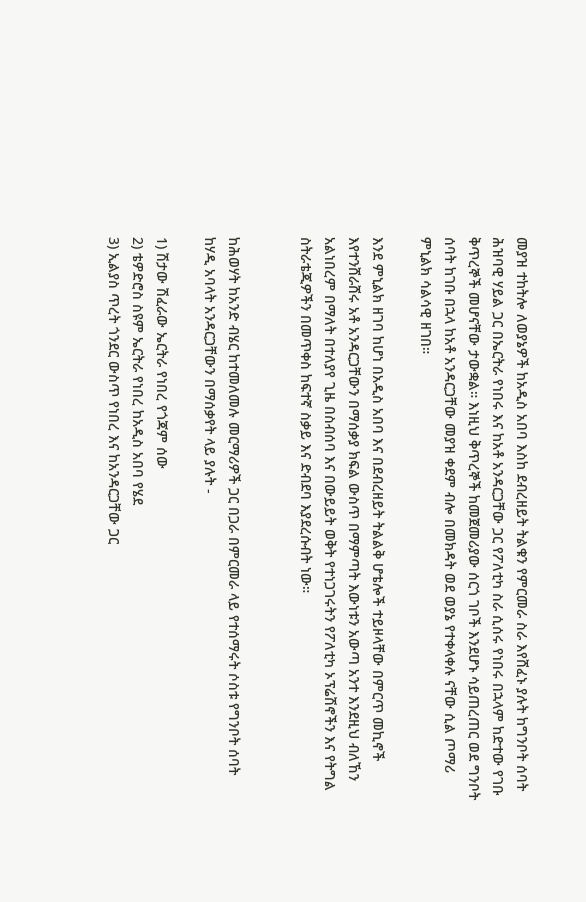መያዝ ተከትሎ ለወያኔዎች ከአዲስ አበባ እስከ ደብረዘይት ትልቁን የምርመራ ስራ እየሸፈኑ ያሉት ከግንቦት ሰባት ሕዝባዊ ሃይል ጋር በኤርትራ የነበሩ እና ከአቶ አንዳርጋቸው ጋር የፖለቲካ ስራ ሲሰሩ የነበሩ በኋላም ከድተው የገቡ ቅጥረኞች መሆናቸው ታውቋል። እነዚህ ቅጥረኞች ከመጀመሪያው ሰርጎ ገቦች እንደሆኑ ሳይጠረጠር ወደ ግንቦት ሰባት ከገቡ በኋላ ከአቶ አንዳርጋቸው መያዝ ቀደም ብሎ በመክዳት ወደ ወያኔ የተቀላቀሉ ናቸው ሲል ጦማሪ ምኒልክ ሳልሳዊ ዘገበ።

እንደ ምኒልክ ዘገባ ከሆነ በአዲስ አበባ እና በደብረዘይት ትልልቅ ሆቴሎች ተይዞላቸው በምርጥ መኪኖች እየተንሸራሸሩ አቶ አንዳርጋቸውን በማሰቃያ ክፍል ውስጥ በማምጣት እውነቱን አውጣ አንተ እንደዚህ ብለኸን አልነበረም በማለት በተለያየ ጊዜ በስብሰባ እና በውይይት ወቅት የተነጋገሩትን የፖለቲካ ኦፕሬሽኖችን እና የትግል ስትራቴጂዎችን በመጥቀስ ከፍተኛ ስቃይ እና ድብደባ እያደረሱብት ነው።


ከሕወሃት ከአንድ ብሄር ከተመለመሉ መርማሪዎች ጋር በጋራ በምርመራ ላይ የተሰማሩት ሶስቱ የግንቦት ሰባት ከሃዲ አባላት አንዳርጋቸውን በማሰቃየት ላይ ያሉት -

1) ሽታው ሽፈራው ኤርትራ የነበረ የጎጃም ሰው
2) ቴዎድሮስ ስዩም ኤርትራ የነበረ ከአዲስ አበባ የሄደ
3) ኢልያስ ጥረት ጎንደር ውስጥ የነበረ እና ከአንዳርጋቸው ጋር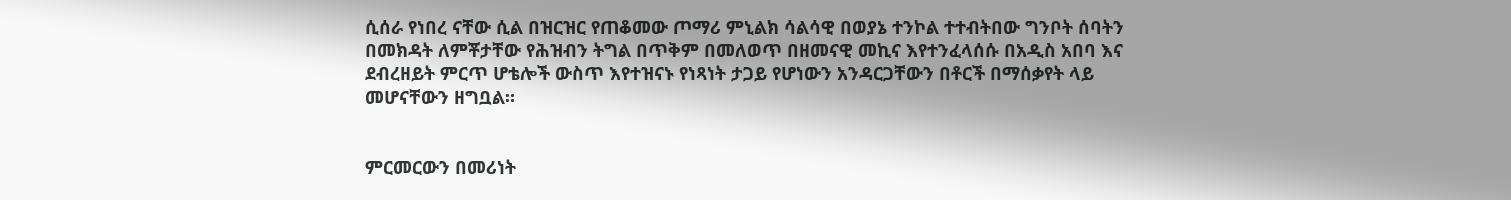ሲሰራ የነበረ ናቸው ሲል በዝርዝር የጠቆመው ጦማሪ ምኒልክ ሳልሳዊ በወያኔ ተንኮል ተተብትበው ግንቦት ሰባትን በመክዳት ለምቾታቸው የሕዝብን ትግል በጥቅም በመለወጥ በዘመናዊ መኪና እየተንፈላሰሱ በአዲስ አበባ እና ደብረዘይት ምርጥ ሆቴሎች ውስጥ እየተዝናኑ የነጻነት ታጋይ የሆነውን አንዳርጋቸውን በቶርች በማሰቃየት ላይ መሆናቸውን ዘግቧል።


ምርመርውን በመሪነት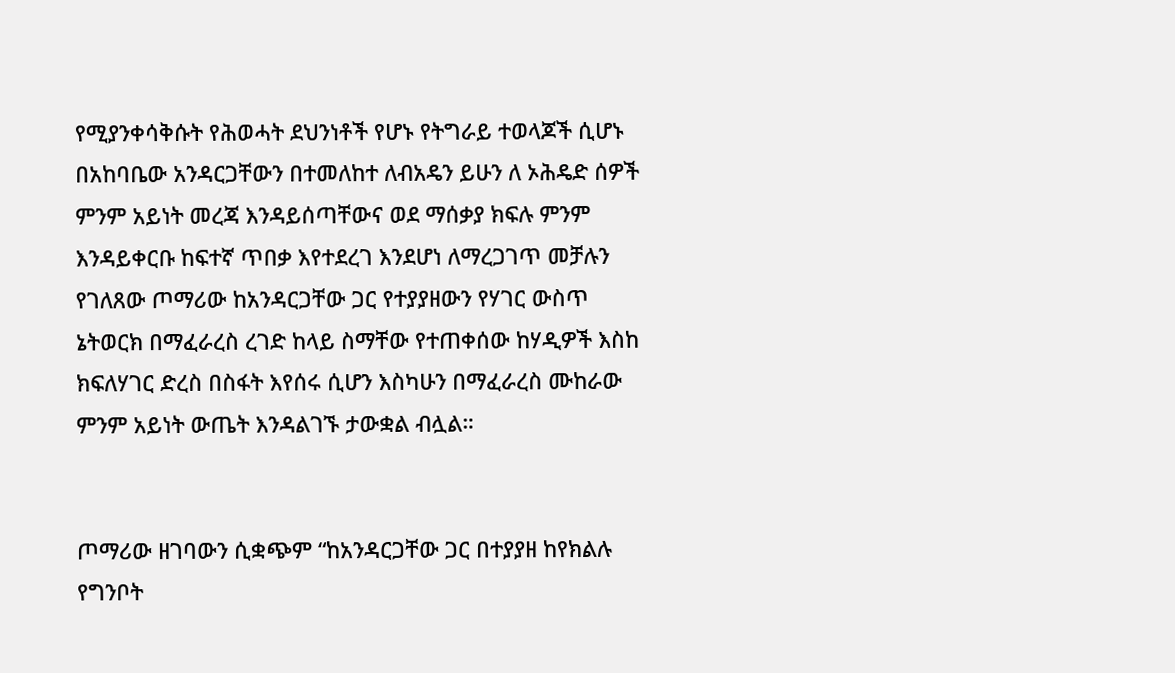የሚያንቀሳቅሱት የሕወሓት ደህንነቶች የሆኑ የትግራይ ተወላጆች ሲሆኑ በአከባቤው አንዳርጋቸውን በተመለከተ ለብአዴን ይሁን ለ ኦሕዴድ ሰዎች ምንም አይነት መረጃ እንዳይሰጣቸውና ወደ ማሰቃያ ክፍሉ ምንም እንዳይቀርቡ ከፍተኛ ጥበቃ እየተደረገ እንደሆነ ለማረጋገጥ መቻሉን የገለጸው ጦማሪው ከአንዳርጋቸው ጋር የተያያዘውን የሃገር ውስጥ ኔትወርክ በማፈራረስ ረገድ ከላይ ስማቸው የተጠቀሰው ከሃዲዎች እስከ ክፍለሃገር ድረስ በስፋት እየሰሩ ሲሆን እስካሁን በማፈራረስ ሙከራው ምንም አይነት ውጤት እንዳልገኙ ታውቋል ብሏል።


ጦማሪው ዘገባውን ሲቋጭም “ከአንዳርጋቸው ጋር በተያያዘ ከየክልሉ የግንቦት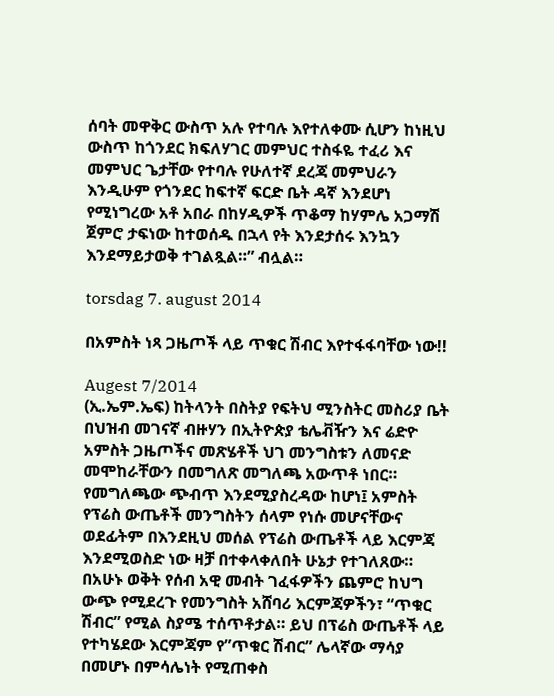ሰባት መዋቅር ውስጥ አሉ የተባሉ እየተለቀሙ ሲሆን ከነዚህ ውስጥ ከጎንደር ክፍለሃገር መምህር ተስፋዬ ተፈሪ እና መምህር ጌታቸው የተባሉ የሁለተኛ ደረጃ መምህራን እንዲሁም የጎንደር ከፍተኛ ፍርድ ቤት ዳኛ እንደሆነ የሚነግረው አቶ አበራ በከሃዲዎች ጥቆማ ከሃምሌ አጋማሽ ጀምሮ ታፍነው ከተወሰዱ በኋላ የት እንደታሰሩ እንኳን እንደማይታወቅ ተገልጿል።” ብሏል።

torsdag 7. august 2014

በአምስት ነጻ ጋዜጦች ላይ ጥቁር ሽብር እየተፋፋባቸው ነው!!

Augest 7/2014
(ኢ.ኤም.ኤፍ) ከትላንት በስትያ የፍትህ ሚንስትር መስሪያ ቤት በህዝብ መገናኛ ብዙሃን በኢትዮጵያ ቴሌቭዥን እና ሬድዮ አምስት ጋዜጦችና መጽሄቶች ህገ መንግስቱን ለመናድ መሞከራቸውን በመግለጽ መግለጫ አውጥቶ ነበር። የመግለጫው ጭብጥ እንደሚያስረዳው ከሆነ፤ አምስት የፕሬስ ውጤቶች መንግስትን ሰላም የነሱ መሆናቸውና ወደፊትም በእንደዚህ መሰል የፕሬስ ውጤቶች ላይ እርምጃ እንደሚወስድ ነው ዛቻ በተቀላቀለበት ሁኔታ የተገለጸው። በአሁኑ ወቅት የሰብ አዊ መብት ገፈፋዎችን ጨምሮ ከህግ ውጭ የሚደረጉ የመንግስት አሸባሪ እርምጃዎችን፣ “ጥቁር ሽብር” የሚል ስያሜ ተሰጥቶታል። ይህ በፕሬስ ውጤቶች ላይ የተካሄደው እርምጃም የ”ጥቁር ሽብር” ሌላኛው ማሳያ በመሆኑ በምሳሌነት የሚጠቀስ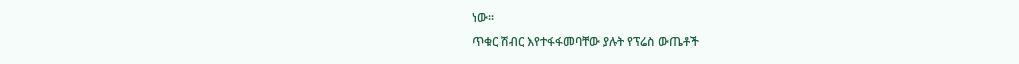ነው።
ጥቁር ሽብር እየተፋፋመባቸው ያሉት የፕሬስ ውጤቶች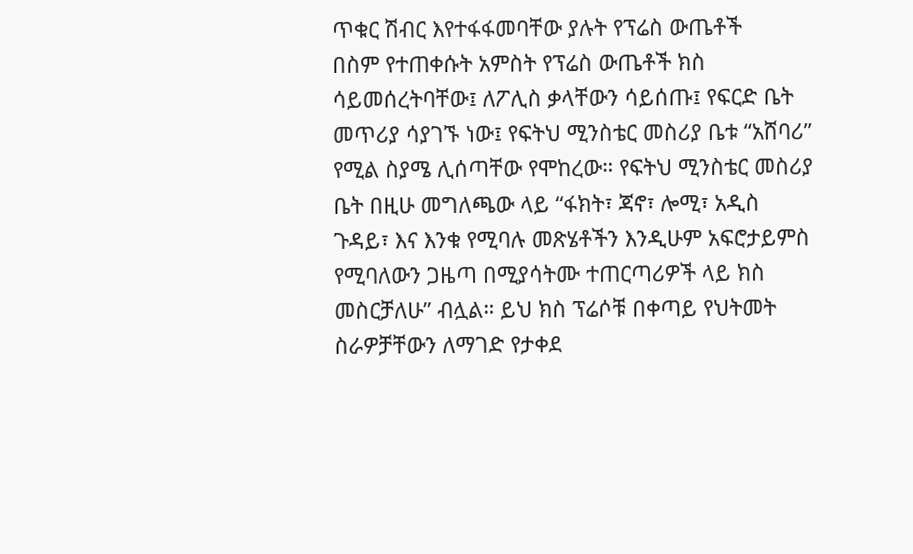ጥቁር ሽብር እየተፋፋመባቸው ያሉት የፕሬስ ውጤቶች
በስም የተጠቀሱት አምስት የፕሬስ ውጤቶች ክስ ሳይመሰረትባቸው፤ ለፖሊስ ቃላቸውን ሳይሰጡ፤ የፍርድ ቤት መጥሪያ ሳያገኙ ነው፤ የፍትህ ሚንስቴር መስሪያ ቤቱ “አሸባሪ” የሚል ስያሜ ሊሰጣቸው የሞከረው። የፍትህ ሚንስቴር መስሪያ ቤት በዚሁ መግለጫው ላይ “ፋክት፣ ጃኖ፣ ሎሚ፣ አዲስ ጉዳይ፣ እና እንቁ የሚባሉ መጽሄቶችን እንዲሁም አፍሮታይምስ የሚባለውን ጋዜጣ በሚያሳትሙ ተጠርጣሪዎች ላይ ክስ መስርቻለሁ” ብሏል። ይህ ክስ ፕሬሶቹ በቀጣይ የህትመት ስራዎቻቸውን ለማገድ የታቀደ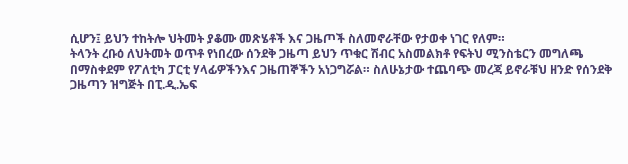ሲሆን፤ ይህን ተከትሎ ህትመት ያቆሙ መጽሄቶች እና ጋዜጦች ስለመኖራቸው የታወቀ ነገር የለም።
ትላንት ረቡዕ ለህትመት ወጥቶ የነበረው ሰንደቅ ጋዜጣ ይህን ጥቁር ሽብር አስመልክቶ የፍትህ ሚንስቴርን መግለጫ በማስቀደም የፖለቲካ ፓርቲ ሃላፊዎችንእና ጋዜጠኞችን አነጋግሯል። ስለሁኔታው ተጨባጭ መረጃ ይኖራቹህ ዘንድ የሰንደቅ ጋዜጣን ዝግጅት በፒ.ዲ.ኤፍ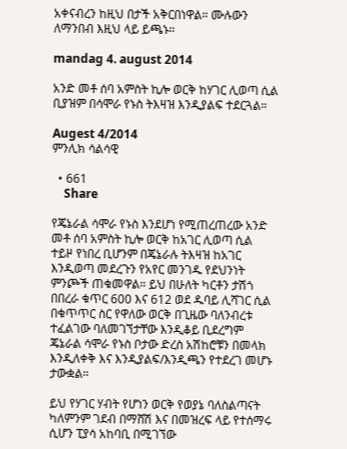አቀናብረን ከዚህ በታች አቅርበነዋል። ሙሉውን ለማንበብ እዚህ ላይ ይጫኑ።

mandag 4. august 2014

አንድ መቶ ሰባ አምስት ኪሎ ወርቅ ከሃገር ሊወጣ ሲል ቢያዝም በሳሞራ የኑስ ትእዛዝ እንዲያልፍ ተደርጓል።

Augest 4/2014
ምንሊክ ሳልሳዊ

  • 661
    Share

የጄኔራል ሳሞራ የኑስ እንደሆነ የሚጠረጠረው አንድ መቶ ሰባ አምስት ኪሎ ወርቅ ከአገር ሊወጣ ሲል ተይዞ የነበረ ቢሆንም በጄኔራሉ ትእዛዝ ከአገር እንዲወጣ መደረጉን የአየር መንገዱ የደህንነት ምንጮች ጠቁመዋል። ይህ በሁለት ካርቶን ታሽጎ በበረራ ቁጥር 600 እና 612 ወደ ዱባይ ሊሻገር ሲል በቁጥጥር ስር የዋለው ወርቅ በጊዜው ባለንብረቱ ተፈልገው ባለመገኘታቸው እንዲቆይ ቢደረግም ጄኔራል ሳሞራ የኑስ ቦታው ድረስ አሽከሮቹን በመላክ እንዲለቀቅ እና እንዲያልፍ/እንዲጫን የተደረገ መሆኑ ታውቋል።

ይህ የሃገር ሃብት የሆነን ወርቅ የወያኔ ባለስልጣናት ካለምንም ገደብ በማሸሽ እና በመዝረፍ ላይ የተሰማሩ ሲሆን ፒያሳ አከባቢ በሚገኘው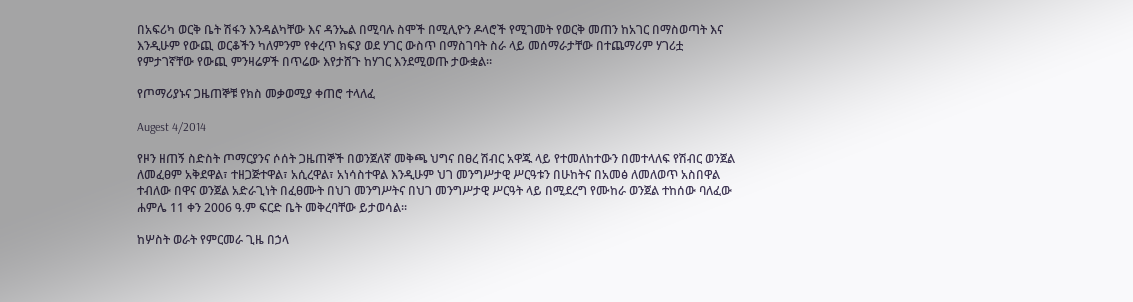በአፍሪካ ወርቅ ቤት ሽፋን እንዳልካቸው እና ዳንኤል በሚባሉ ስሞች በሚሊዮን ዶላሮች የሚገመት የወርቅ መጠን ከአገር በማስወጣት እና እንዲሁም የውጪ ወርቆችን ካለምንም የቀረጥ ክፍያ ወደ ሃገር ውስጥ በማስገባት ስራ ላይ መሰማራታቸው በተጨማሪም ሃገሪቷ የምታገኛቸው የውጪ ምንዛሬዎች በጥሬው እየታሸጉ ከሃገር እንደሚወጡ ታውቋል።

የጦማሪያኑና ጋዜጠኞቹ የክስ መቃወሚያ ቀጠሮ ተላለፈ

Augest 4/2014

የዞን ዘጠኝ ስድስት ጦማርያንና ሶሰት ጋዜጠኞች በወንጀለኛ መቅጫ ህግና በፀረ ሽብር አዋጁ ላይ የተመለከተውን በመተላለፍ የሽብር ወንጀል ለመፈፀም አቅደዋል፣ ተዘጋጅተዋል፣ አሲረዋል፣ አነሳስተዋል እንዲሁም ህገ መንግሥታዊ ሥርዓቱን በሁከትና በአመፅ ለመለወጥ አስበዋል ተብለው በዋና ወንጀል አድራጊነት በፈፀሙት በህገ መንግሥትና በህገ መንግሥታዊ ሥርዓት ላይ በሚደረግ የሙከራ ወንጀል ተከሰው ባለፈው ሐምሌ 11 ቀን 2006 ዓ.ም ፍርድ ቤት መቅረባቸው ይታወሳል፡፡

ከሦስት ወራት የምርመራ ጊዜ በኃላ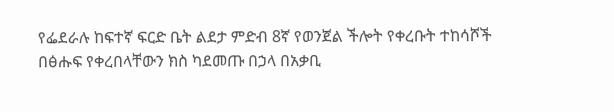የፌደራሉ ከፍተኛ ፍርድ ቤት ልደታ ምድብ 8ኛ የወንጀል ችሎት የቀረቡት ተከሳሾች በፅሑፍ የቀረበላቸውን ክስ ካደመጡ በኃላ በአቃቢ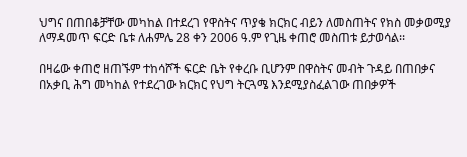ህግና በጠበቆቻቸው መካከል በተደረገ የዋስትና ጥያቄ ክርክር ብይን ለመስጠትና የክስ መቃወሚያ ለማዳመጥ ፍርድ ቤቱ ለሐምሌ 28 ቀን 2006 ዓ.ም የጊዜ ቀጠሮ መስጠቱ ይታወሳል፡፡

በዛሬው ቀጠሮ ዘጠኙም ተከሳሾች ፍርድ ቤት የቀረቡ ቢሆንም በዋስትና መብት ጉዳይ በጠበቃና በአቃቢ ሕግ መካከል የተደረገው ክርክር የህግ ትርጓሜ እንደሚያስፈልገው ጠበቃዎች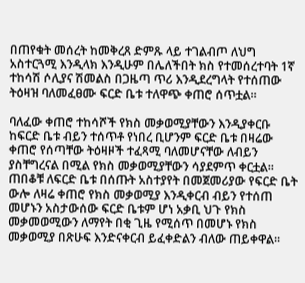በጠየቁት መሰረት ከመቅረጸ ድምጹ ላይ ተገልብጦ ለህግ አስተርጓሚ እንዲላክ እንዲሁም በሌለችበት ክስ የተመሰረተባት 1ኛ ተከሳሽ ሶሊያና ሽመልስ በጋዜጣ ጥሪ እንዲደረግላት የተሰጠው ትዕዛዝ ባለመፈፀሙ ፍርድ ቤቱ ተለዋጭ ቀጠሮ ሰጥቷል።

ባለፈው ቀጠሮ ተከሳሾች የክስ መቃወሚያቸውን እንዲያቀርቡ ከፍርድ ቤቱ ብይን ተሰጥቶ የነበረ ቢሆንም ፍርድ ቤቱ በዛሬው ቀጠሮ የሰጣቸው ትዕዛዞች ተፈጻሚ ባለመሆናቸው ለብይን ያስቸግረናል በሚል የክስ መቃወሚያቸውን ሳያደምጥ ቀርቷል፡፡
ጠበቆቹ ለፍርድ ቤቱ በሰጡት አስተያየት በመጀመሪያው የፍርድ ቤት ውሎ ለዛሬ ቀጠሮ የክስ መቃወሚያ እንዲቀርብ ብይን የተሰጠ መሆኑን አስታውሰው ፍርድ ቤቱም ሆነ አቃቢ ህጉ የክስ መቃመወሚውን ለማየት በቂ ጊዜ የሚሰጥ በመሆኑ የክስ መቃወሚያ በጽሁፍ እንድናቀርብ ይፈቀድልን ብለው ጠይቀዋል፡፡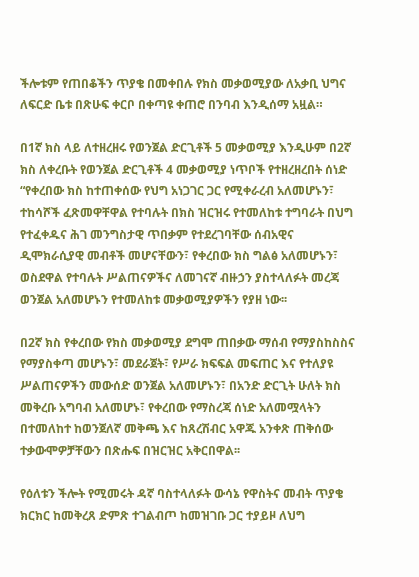ችሎቱም የጠበቆችን ጥያቄ በመቀበሉ የክስ መቃወሚያው ለአቃቢ ህግና ለፍርድ ቤቱ በጽሁፍ ቀርቦ በቀጣዩ ቀጠሮ በንባብ እንዲሰማ አዟል።

በ1ኛ ክስ ላይ ለተዘረዘሩ የወንጀል ድርጊቶች 5 መቃወሚያ እንዲሁም በ2ኛ ክስ ለቀረቡት የወንጀል ድርጊቶች 4 መቃወሚያ ነጥቦች የተዘረዘረበት ሰነድ “የቀረበው ክስ ከተጠቀሰው የህግ አነጋገር ጋር የሚቀራረብ አለመሆኑን፣ ተከሳሾች ፈጽመዋቸዋል የተባሉት በክስ ዝርዝሩ የተመለከቱ ተግባራት በህግ የተፈቀዱና ሕገ መንግስታዊ ጥበቃም የተደረገባቸው ሰብአዊና ዲሞክራሲያዊ መብቶች መሆናቸውን፣ የቀረበው ክስ ግልፅ አለመሆኑን፣ ወስደዋል የተባሉት ሥልጠናዎችና ለመገናኛ ብዙኃን ያስተላለፉት መረጃ ወንጀል አለመሆኑን የተመለከቱ መቃወሚያዎችን የያዘ ነው፡፡

በ2ኛ ክስ የቀረበው የክስ መቃወሚያ ደግሞ ጠበቃው ማሰብ የማያስከስስና የማያስቀጣ መሆኑን፣ መደራጀት፣ የሥራ ክፍፍል መፍጠር እና የተለያዩ ሥልጠናዎችን መውሰድ ወንጀል አለመሆኑን፣ በአንድ ድርጊት ሁለት ክስ መቅረቡ አግባብ አለመሆኑ፣ የቀረበው የማስረጃ ሰነድ አለመሟላትን በተመለከተ ከወንጀለኛ መቅጫ እና ከጸረሽብር አዋጁ አንቀጽ ጠቅሰው ተቃውሞዎቻቸውን በጽሑፍ በዝርዝር አቅርበዋል፡፡

የዕለቱን ችሎት የሚመሩት ዳኛ ባስተላለፉት ውሳኔ የዋስትና መብት ጥያቄ ክርክር ከመቅረጸ ድምጽ ተገልብጦ ከመዝገቡ ጋር ተያይዞ ለህግ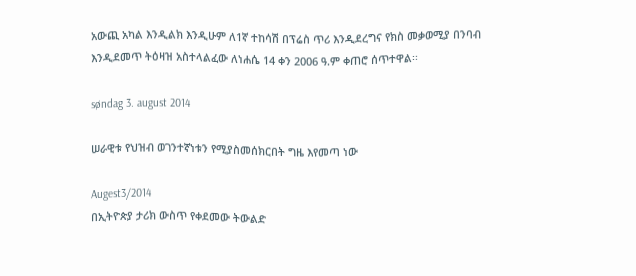አውጪ አካል እንዲልክ እንዲሁም ለ1ኛ ተከሳሽ በፕሬስ ጥሪ እንዲደረግና የክስ መቃወሚያ በንባብ እንዲደመጥ ትዕዛዝ አስተላልፈው ለነሐሴ 14 ቀን 2006 ዓ.ም ቀጠሮ ሰጥተዋል፡፡

søndag 3. august 2014

ሠራዊቱ የህዝብ ወገንተኛነቱን የሚያስመሰክርበት ግዜ እየመጣ ነው

Augest3/2014
በኢትዮጵያ ታሪክ ውስጥ የቀደመው ትውልድ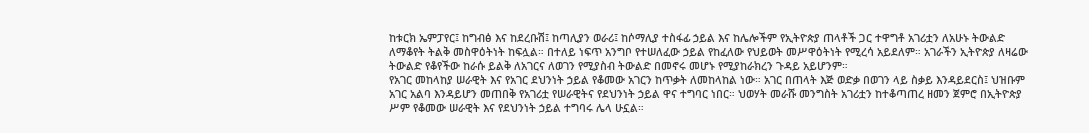ከቱርክ ኤምፓየር፤ ከግብፅ እና ከደረቡሽ፤ ከጣሊያን ወራሪ፤ ከሶማሊያ ተስፋፊ ኃይል እና ከሌሎችም የኢትዮጵያ ጠላቶች ጋር ተዋግቶ አገሪቷን ለአሁኑ ትውልድ ለማቆየት ትልቅ መስዋዕትነት ከፍሏል። በተለይ ነፍጥ አንግቦ የተሠለፈው ኃይል የከፈለው የህይወት መሥዋዕትነት የሚረሳ አይደለም። አገራችን ኢትዮጵያ ለዛሬው ትውልድ የቆየችው ከራሱ ይልቅ ለአገርና ለወገን የሚያስብ ትውልድ በመኖሩ መሆኑ የሚያከራክረን ጉዳይ አይሆንም።
የአገር መከላከያ ሠራዊት እና የአገር ደህንነት ኃይል የቆመው አገርን ከጥቃት ለመከላከል ነው። አገር በጠላት እጅ ወድቃ በወገን ላይ ስቃይ እንዳይደርስ፤ ህዝቡም አገር አልባ እንዳይሆን መጠበቅ የአገሪቷ የሠራዊትና የደህንነት ኃይል ዋና ተግባር ነበር። ህወሃት መራሹ መንግስት አገሪቷን ከተቆጣጠረ ዘመን ጀምሮ በኢትዮጵያ ሥም የቆመው ሠራዊት እና የደህንነት ኃይል ተግባሩ ሌላ ሁኗል።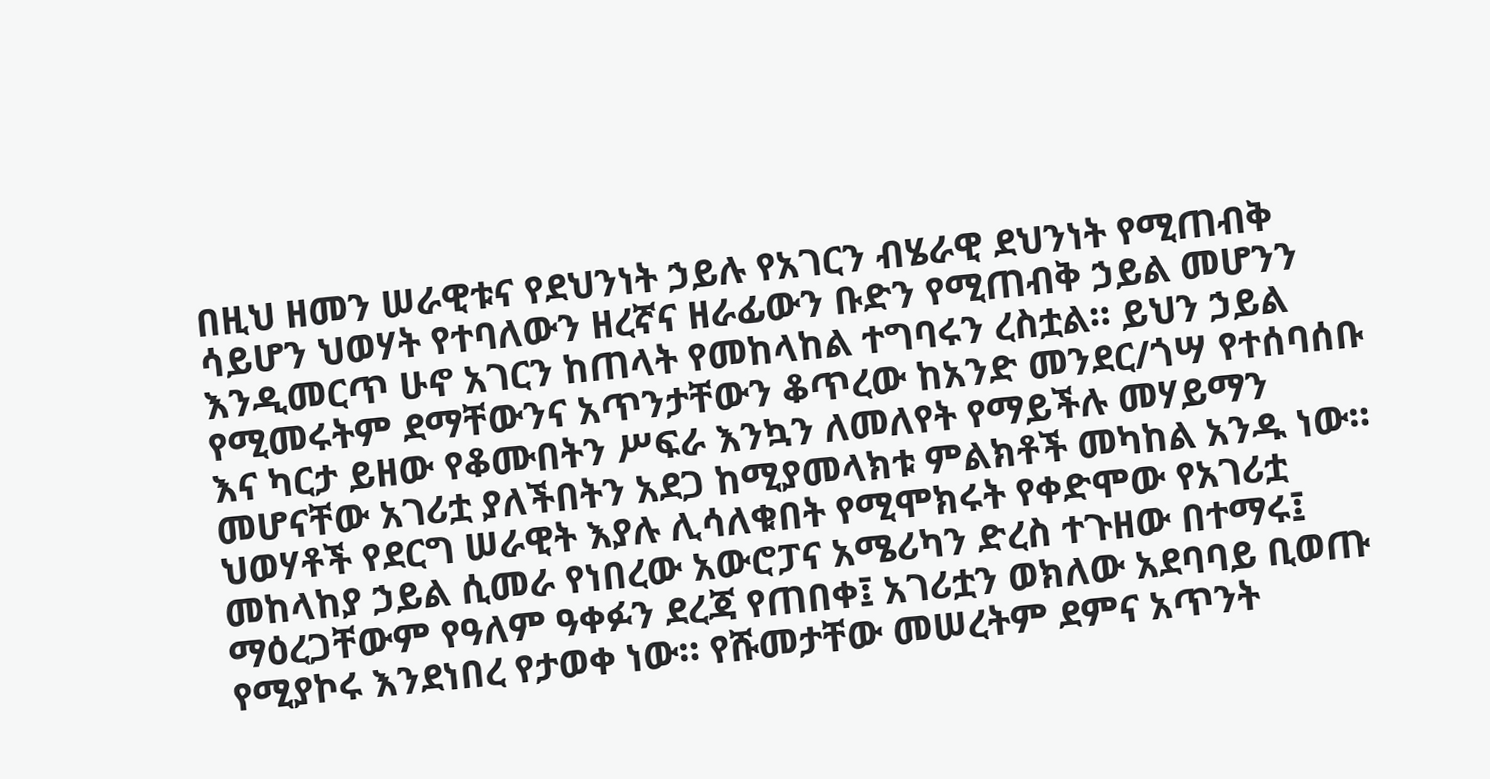በዚህ ዘመን ሠራዊቱና የደህንነት ኃይሉ የአገርን ብሄራዊ ደህንነት የሚጠብቅ ሳይሆን ህወሃት የተባለውን ዘረኛና ዘራፊውን ቡድን የሚጠብቅ ኃይል መሆንን እንዲመርጥ ሁኖ አገርን ከጠላት የመከላከል ተግባሩን ረስቷል። ይህን ኃይል የሚመሩትም ደማቸውንና አጥንታቸውን ቆጥረው ከአንድ መንደር/ጎሣ የተሰባሰቡ እና ካርታ ይዘው የቆሙበትን ሥፍራ እንኳን ለመለየት የማይችሉ መሃይማን መሆናቸው አገሪቷ ያለችበትን አደጋ ከሚያመላክቱ ምልክቶች መካከል አንዱ ነው። ህወሃቶች የደርግ ሠራዊት እያሉ ሊሳለቁበት የሚሞክሩት የቀድሞው የአገሪቷ መከላከያ ኃይል ሲመራ የነበረው አውሮፓና አሜሪካን ድረስ ተጉዘው በተማሩ፤ ማዕረጋቸውም የዓለም ዓቀፉን ደረጃ የጠበቀ፤ አገሪቷን ወክለው አደባባይ ቢወጡ የሚያኮሩ እንደነበረ የታወቀ ነው። የሹመታቸው መሠረትም ደምና አጥንት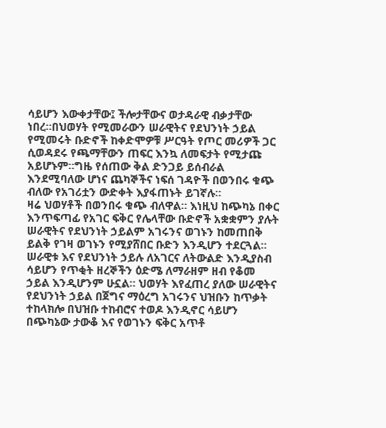ሳይሆን እውቀታቸው፤ ችሎታቸውና ወታዳራዊ ብቃታቸው ነበረ።በህወሃት የሚመራውን ሠራዊትና የደህንነት ኃይል የሚመሩት ቡድኖች ከቀድሞዎቹ ሥርዓት የጦር መሪዎች ጋር ሲወዳደሩ የጫማቸውን ጠፍር እንኳ ለመፍታት የሚታጩ አይሆኑም።ግዜ የሰጠው ቅል ድንጋይ ይሰብራል እንደሚባለው ሆነና ጨካኞችና ነፍሰ ገዳዮች በወንበሩ ቁጭ ብለው የአገሪቷን ውድቀት እያፋጠኑት ይገኛሉ።
ዛሬ ህወሃቶች በወንበሩ ቁጭ ብለዋል። እነዚህ ከጭካኔ በቀር እንጥፍጣፊ የአገር ፍቅር የሌላቸው ቡድኖች አቋቋምን ያሉት ሠራዊትና የደህንነት ኃይልም አገሩንና ወገኑን ከመጠበቅ ይልቅ የገዛ ወገኑን የሚያሸበር ቡድን እንዲሆን ተደርጓል። ሠራዊቱ እና የደህንነት ኃይሉ ለአገርና ለትውልድ እንዲያስብ ሳይሆን የጥቂት ዘረኞችን ዕድሜ ለማራዘም ዘብ የቆመ ኃይል እንዲሆንም ሁኗል። ህወሃት እየፈጠረ ያለው ሠራዊትና የደህንነት ኃይል በጀግና ማዕረግ አገሩንና ህዝቡን ከጥቃት ተከላክሎ በህዝቡ ተከብሮና ተወዶ እንዲኖር ሳይሆን በጭካኔው ታውቆ እና የወገኑን ፍቅር አጥቶ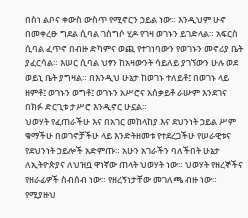በስነ ልቦና ቀውስ ውስጥ የሚኖርን ኃይል ነው። እንዲህም ሁኖ በመቀረፁ ግደል ሲባል ገስግሶ ሂዶ የገዛ ወገኑን ይገድላል። አፍርስ ሲባል ፈጥኖ በብዙ ድካምና ወጪ የተገነባውን የወገኑን መኖሪያ ቤት ያፈርሳል። እሠር ሲባል ህፃን ከአዛውንት ሳይለይ ያገኘውን ሁሉ ወደ ወይኒ ቤት ያግዛል። በእንዲህ ሁኔታ ከወገኑ ተለይቶ፤ በወገኑ ላይ ዘምቶ፤ ወገኑን ወግቶ፤ ወገኑን አሥሮና አሰቃይቶ ራሡም እንደገና በክፉ ድርጊቱ ታሥሮ እንዲኖር ሁኗል።
ህወሃት የፈጠራችሁ እና በአገር መከላከያ እና ደህንነት ኃይል ሥም ቁማችሁ በወገኖቻችሁ ላይ እንድትዘመቱ የተደረጋችሁ የሠራዊቱና የደህንነት ኃይሎች አድምጡ። አሁን አገራችን ባለችበት ሁኔታ ለኢትዮጵያና ለህዝቧ ዋነኛው ጠላት ህወሃት ነው። ህወሃት የዘረኞችና የዘራፊዎች ስብሰብ ነው። የዘረኝነታቸው መገለጫ ብዙ ነው። የሚያዙህ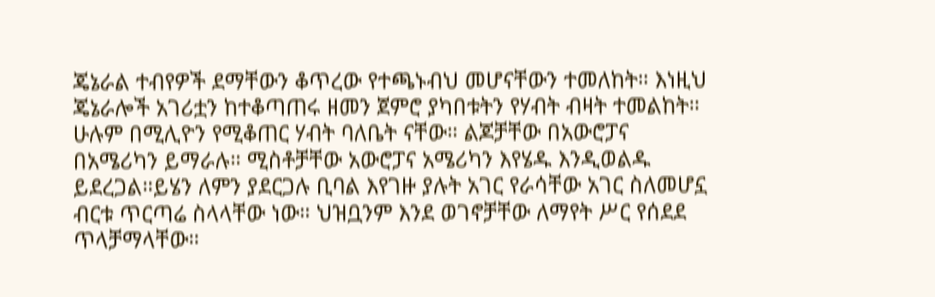ጄኔራል ተብየዎች ደማቸውን ቆጥረው የተጫኑብህ መሆናቸውን ተመለከት። እነዚህ ጄኔራሎች አገሪቷን ከተቆጣጠሩ ዘመን ጀምሮ ያካበቱትን የሃብት ብዛት ተመልከት። ሁሉም በሚሊዮን የሚቆጠር ሃብት ባለቤት ናቸው። ልጆቻቸው በአውሮፓና በአሜሪካን ይማራሉ። ሚስቶቻቸው አውሮፓና አሜሪካን እየሄዱ እንዲወልዱ ይደረጋል።ይሄን ለምን ያደርጋሉ ቢባል እየገዙ ያሉት አገር የራሳቸው አገር ስለመሆኗ ብርቱ ጥርጣሬ ስላላቸው ነው። ህዝቧንም እንደ ወገኖቻቸው ለማየት ሥር የሰደደ ጥላቻማላቸው።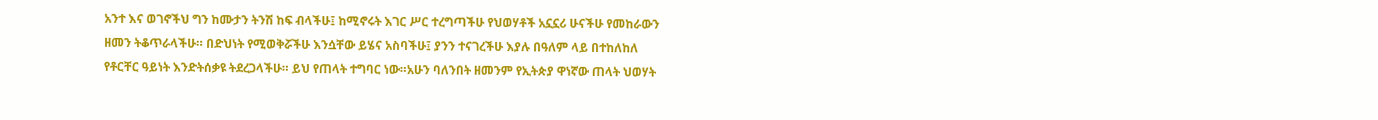አንተ እና ወገኖችህ ግን ከሙታን ትንሽ ከፍ ብላችሁ፤ ከሚኖሩት እገር ሥር ተረግጣችሁ የህወሃቶች አኗኗሪ ሁናችሁ የመከራውን ዘመን ትቆጥራላችሁ። በድህነት የሚወቅሯችሁ እንሷቸው ይሄና አስባችሁ፤ ያንን ተናገረችሁ እያሉ በዓለም ላይ በተከለከለ የቶርቸር ዓይነት እንድትሰቃዩ ትደረጋላችሁ። ይህ የጠላት ተግባር ነው።አሁን ባለንበት ዘመንም የኢትጵያ ዋነኛው ጠላት ህወሃት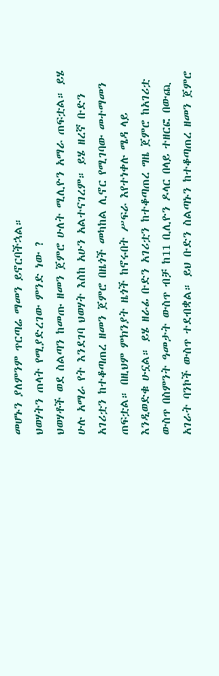መሆኑን ያለምንም ጥርጣሬ ማመን ይኖርባችኋል።
ህወሃትን ጠላት የሚያድረገው ምንድ ነው ?
ህወሃቶች ወደ ስልጣን ከመጡ ዘመን ጀምሮ ሁለት ሚሊዮን አማራ ጠፍቷል። ይሄ ሁሉ አማራ የት እንደገባ ህወሃት እስከ አሁን አልተናገረም። ይሄ ዘረኛ ቡድን አገሪቷን ከተቆጣጠረ ዘመን ጀምሮ በዜጎች መካከል ሊኖር የሚገባው መተማመን ጠፍቷል። በዚህም ምክንያት ዜጎች ከኖሩበት ሥፍራ እየተነቀሉ ሜዳ ላይ እንዲወድቁ ሁኗል። ይሄ ዘራፊ ቡድን አገሪቷን ከተቆጣጠረ ግዜ ጀምሮ ከአገሪቷ ውስጥ በስምንት ዓመታት ውስጥ ብቻ ከ11 ቢሊዮን ዶላር በላይ ተዘርፎ በውጪ አገራት ባንኮች ውስጥ ተደብቋል። ይህ ቡድን ስልጣኑን ከተቆጣጠረ ዘመን ጀምሮ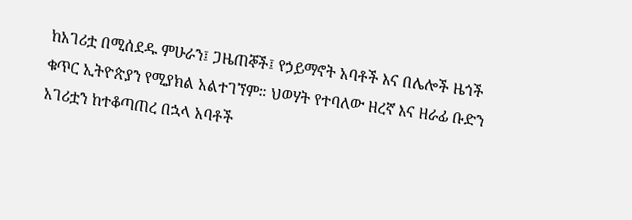ከአገሪቷ በሚሰደዱ ምሁራን፤ ጋዜጠኞች፤ የኃይማኖት አባቶች እና በሌሎች ዜጎች ቁጥር ኢትዮጵያን የሚያክል አልተገኘም። ህወሃት የተባለው ዘረኛ እና ዘራፊ ቡድን አገሪቷን ከተቆጣጠረ በኋላ አባቶች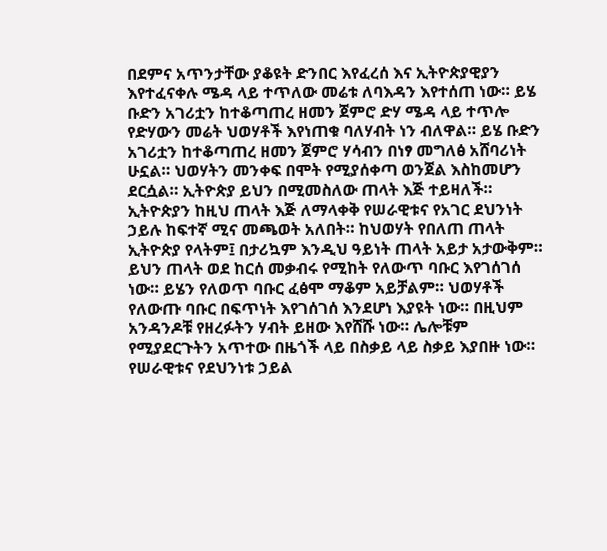በደምና አጥንታቸው ያቆዩት ድንበር እየፈረሰ እና ኢትዮጵያዊያን እየተፈናቀሉ ሜዳ ላይ ተጥለው መሬቱ ለባእዳን እየተሰጠ ነው። ይሄ ቡድን አገሪቷን ከተቆጣጠረ ዘመን ጀምሮ ድሃ ሜዳ ላይ ተጥሎ የድሃውን መሬት ህወሃቶች እየነጠቁ ባለሃብት ነን ብለዋል። ይሄ ቡድን አገሪቷን ከተቆጣጠረ ዘመን ጀምሮ ሃሳብን በነፃ መግለፅ አሸባሪነት ሁኗል። ህወሃትን መንቀፍ በሞት የሚያሰቀጣ ወንጀል እስከመሆን ደርሷል። ኢትዮጵያ ይህን በሚመስለው ጠላት እጅ ተይዛለች።
ኢትዮጵያን ከዚህ ጠላት እጅ ለማላቀቅ የሠራዊቱና የአገር ደህንነት ኃይሉ ከፍተኛ ሚና መጫወት አለበት። ከህወሃት የበለጠ ጠላት ኢትዮጵያ የላትም፤ በታሪኳም እንዲህ ዓይነት ጠላት አይታ አታውቅም። ይህን ጠላት ወደ ከርሰ መቃብሩ የሚከት የለውጥ ባቡር እየገሰገሰ ነው። ይሄን የለወጥ ባቡር ፈፅሞ ማቆም አይቻልም። ህወሃቶች የለውጡ ባቡር በፍጥነት እየገሰገሰ እንደሆነ እያዩት ነው። በዚህም አንዳንዶቹ የዘረፉትን ሃብት ይዘው እየሸሹ ነው። ሌሎቹም የሚያደርጉትን አጥተው በዜጎች ላይ በስቃይ ላይ ስቃይ እያበዙ ነው። የሠራዊቱና የደህንነቱ ኃይል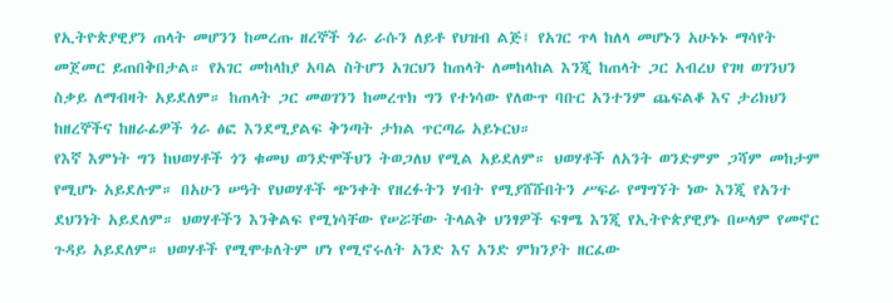የኢትዮጵያዊያን ጠላት መሆንን ከመረጡ ዘረኞች ጎራ ራሱን ለይቶ የህዝብ ልጅ፤ የአገር ጥላ ከለላ መሆኑን አሁኑኑ ማሳየት መጀመር ይጠበቅበታል። የአገር መከላከያ አባል ስትሆን አገርህን ከጠላት ለመከላከል እንጂ ከጠላት ጋር አብረህ የገዛ ወገንህን ስቃይ ለማብዛት አይደለም። ከጠላት ጋር መወገንን ከመረጥክ ግን የተነሳው የለውጥ ባቡር አንተንም ጨፍልቆ እና ታሪክህን ከዘረኞችና ከዘራፊዎች ጎራ ፅፎ እንደሚያልፍ ቅንጣት ታክል ጥርጣሬ አይኑርህ።
የእኛ እምነት ግን ከህወሃቶች ጎን ቁመህ ወንድሞችህን ትወጋለህ የሚል አይደለም። ህወሃቶች ለአንት ወንድምም ጋሻም መከታም የሚሆኑ አይደሉም። በአሁን ሠዓት የህወሃቶች ጭንቀት የዘረፉትን ሃብት የሚያሸሹበትን ሥፍራ የማግኘት ነው እንጂ የአንተ ደህንነት አይደለም። ህወሃቶችን እንቅልፍ የሚነሳቸው የሠሯቸው ትላልቅ ህንፃዎች ፍፃሜ እንጂ የኢትዮጵያዊያኑ በሠላም የመኖር ጉዳይ አይደለም። ህወሃቶች የሚሞቱለትም ሆነ የሚኖሩለት አንድ እና አንድ ምክንያት ዘርፈው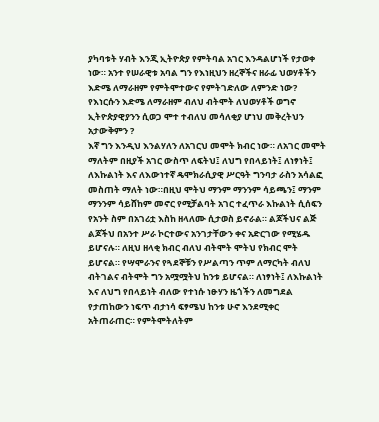ያካባቱት ሃብት እንጂ ኢትዮጵያ የምትባል አገር እንዳልሆነች የታወቀ ነው። አንተ የሠራዊቱ አባል ግን የእነዚህን ዘረኞችና ዘራፊ ህወሃቶችን እድሜ ለማራዘም የምትሞተውና የምትገድለው ለምንድ ነው? የእነርሱን እድሜ ለማራዘም ብለህ ብትሞት ለህወሃቶች ወግኖ ኢትዮጵያዊያንን ሲወጋ ሞተ ተብለህ መሳለቂያ ሆነህ መቅረትህን አታውቅምን ?
እኛ ግን እንዲህ እንልሃለን ለአገርህ መሞት ክብር ነው። ለአገር መሞት ማለትም በዚያች አገር ውስጥ ለፍትህ፤ ለህግ የበላይነት፤ ለነፃነት፤ ለእኩልነት እና ለእውነተኛ ዴሞክራሲያዊ ሥርዓት ግንባታ ራስን አሳልፎ መስጠት ማለት ነው።በዚህ ሞትህ ማንም ማንንም ሳይጫን፤ ማንም ማንንም ሳይሸከም መኖር የሚቻልባት አገር ተፈጥራ እኩልነት ሲሰፍን የአንት ስም በአገሪቷ እስከ ዘላለሙ ሲታወስ ይኖራል። ልጆችህና ልጅ ልጆችህ በአንተ ሥራ ኮርተውና አንገታቸውን ቀና አድርገው የሚሄዱ ይሆናሉ። ለዚህ ዘላቂ ክብር ብለህ ብትሞት ሞትህ የክብር ሞት ይሆናል። የሣሞራንና የጓደኞቹን የሥልጣን ጥም ለማርካት ብለህ ብትገልና ብትሞት ግን አሟሟትህ ከንቱ ይሆናል። ለነፃነት፤ ለእኩልነት እና ለህግ የበላይነት ብለው የተነሱ ነፁሃን ዜጎችን ለመግደል የታጠከውን ነፍጥ ብታነሳ ፍፃሜህ ከንቱ ሁኖ እንደሚቀር አትጠራጠር። የምትሞትለትም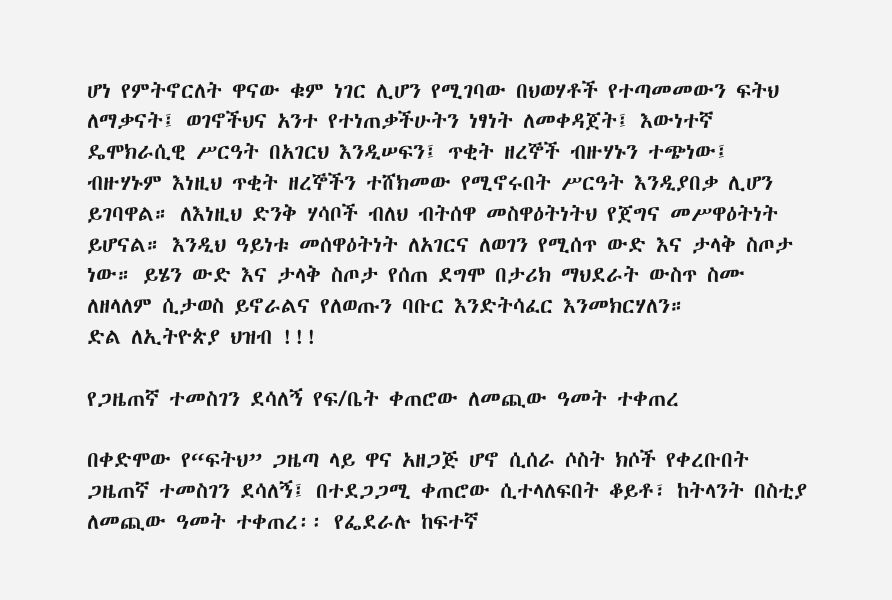ሆነ የምትኖርለት ዋናው ቁም ነገር ሊሆን የሚገባው በህወሃቶች የተጣመመውን ፍትህ ለማቃናት፤ ወገኖችህና አንተ የተነጠቃችሁትን ነፃነት ለመቀዳጀት፤ እውነተኛ ዴሞክራሲዊ ሥርዓት በአገርህ እንዲሠፍን፤ ጥቂት ዘረኞች ብዙሃኑን ተጭነው፤ ብዙሃኑም እነዚህ ጥቂት ዘረኞችን ተሸክመው የሚኖሩበት ሥርዓት እንዲያበቃ ሊሆን ይገባዋል። ለእነዚህ ድንቅ ሃሳቦች ብለህ ብትሰዋ መስዋዕትነትህ የጀግና መሥዋዕትነት ይሆናል። እንዲህ ዓይነቱ መሰዋዕትነት ለአገርና ለወገን የሚሰጥ ውድ እና ታላቅ ስጦታ ነው። ይሄን ውድ እና ታላቅ ስጦታ የሰጠ ደግሞ በታሪክ ማህደራት ውስጥ ስሙ ለዘላለም ሲታወስ ይኖራልና የለወጡን ባቡር እንድትሳፈር እንመክርሃለን።
ድል ለኢትዮጵያ ህዝብ !!!

የጋዜጠኛ ተመስገን ደሳለኝ የፍ/ቤት ቀጠሮው ለመጪው ዓመት ተቀጠረ

በቀድሞው የ“ፍትህ” ጋዜጣ ላይ ዋና አዘጋጅ ሆኖ ሲሰራ ሶስት ክሶች የቀረቡበት ጋዜጠኛ ተመስገን ደሳለኝ፤ በተደጋጋሚ ቀጠሮው ሲተላለፍበት ቆይቶ፣ ከትላንት በስቲያ ለመጪው ዓመት ተቀጠረ፡፡ የፌደራሉ ከፍተኛ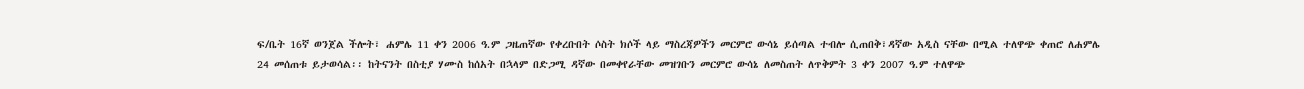ፍ/ቤት 16ኛ ወንጀል ችሎት፣ ሐምሌ 11 ቀን 2006 ዓ.ም ጋዜጠኛው የቀረቡበት ሶስት ክሶች ላይ ማስረጃዎችን መርምሮ ውሳኔ ይሰጣል ተብሎ ሲጠበቅ፣ዳኛው አዲስ ናቸው በሚል ተለዋጭ ቀጠሮ ለሐምሌ 24 መሰጠቱ ይታወሳል፡፡ ከትናንት በስቲያ ሃሙስ ከሰአት በኋላም በድጋሚ ዳኛው በመቀየራቸው መዝገቡን መርምሮ ውሳኔ ለመስጠት ለጥቅምት 3 ቀን 2007 ዓ.ም ተለዋጭ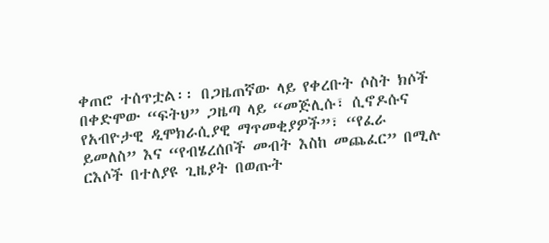ቀጠሮ ተሰጥቷል፡፡ በጋዜጠኛው ላይ የቀረቡት ሶስት ክሶች በቀድሞው “ፍትህ” ጋዜጣ ላይ “መጅሊሱ፣ ሲኖዶሱና የአብዮታዊ ዲሞክራሲያዊ ማጥመቂያዎች”፣ “የፈራ ይመለስ” እና “የብሄረሰቦች መብት እስከ መጨፈር” በሚሉ ርእሶች በተለያዩ ጊዜያት በወጡት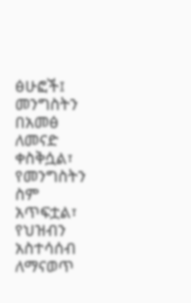ፅሁፎች፤ መንግስትን በአመፅ ለመናድ ቀስቅሷል፣ የመንግስትን ስም አጥፍቷል፣ የህዝብን አስተሳሰብ ለማናወጥ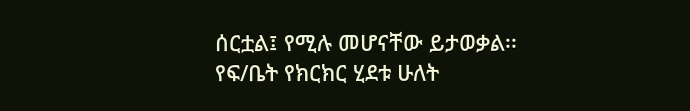ሰርቷል፤ የሚሉ መሆናቸው ይታወቃል፡፡ የፍ/ቤት የክርክር ሂደቱ ሁለት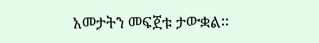አመታትን መፍጀቱ ታውቋል፡፡